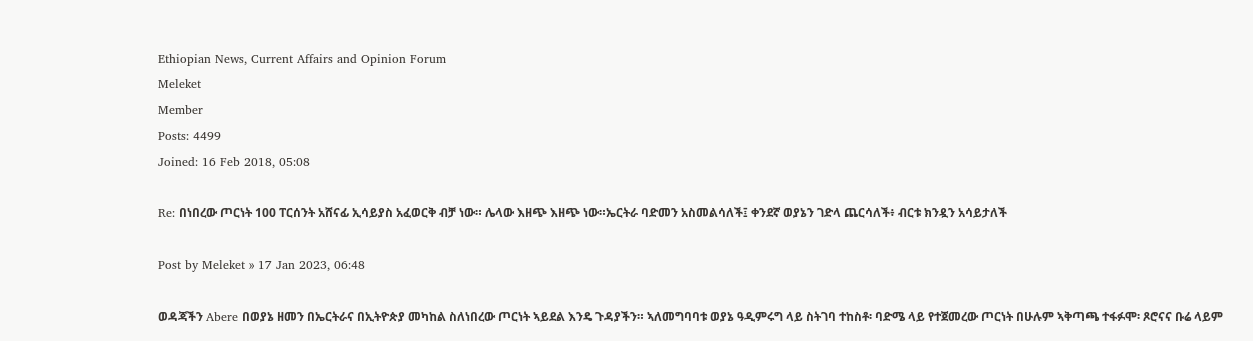Ethiopian News, Current Affairs and Opinion Forum
Meleket
Member
Posts: 4499
Joined: 16 Feb 2018, 05:08

Re: በነበረው ጦርነት 100 ፐርሰንት አሸናፊ ኢሳይያስ አፈወርቅ ብቻ ነው። ሌላው እዘጭ እዘጭ ነው።ኤርትራ ባድመን አስመልሳለች፤ ቀንደኛ ወያኔን ገድላ ጨርሳለች፥ ብርቱ ክንዷን አሳይታለች

Post by Meleket » 17 Jan 2023, 06:48

ወዳጃችን Abere በወያኔ ዘመን በኤርትራና በኢትዮጵያ መካከል ስለነበረው ጦርነት ኣይደል እንዴ ጉዳያችን። ኣለመግባባቱ ወያኔ ዓዲምሩግ ላይ ስትገባ ተከስቶ፡ ባድሜ ላይ የተጀመረው ጦርነት በሁሉም ኣቅጣጫ ተፋፉሞ፡ ጾሮናና ቡሬ ላይም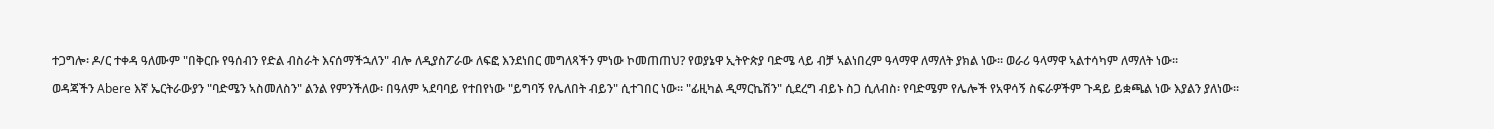ተጋግሎ፡ ዶ/ር ተቀዳ ዓለሙም "በቅርቡ የዓሰብን የድል ብስራት እናሰማችኋለን" ብሎ ለዲያስፖራው ለፍፎ እንደነበር መግለጻችን ምነው ኮመጠጠህ? የወያኔዋ ኢትዮጵያ ባድሜ ላይ ብቻ ኣልነበረም ዓላማዋ ለማለት ያክል ነው። ወራሪ ዓላማዋ ኣልተሳካም ለማለት ነው።

ወዳጃችን Abere እኛ ኤርትራውያን "ባድሜን ኣስመለስን" ልንል የምንችለው፡ በዓለም ኣደባባይ የተበየነው "ይግባኝ የሌለበት ብይን" ሲተገበር ነው። "ፊዚካል ዲማርኬሽን" ሲደረግ ብይኑ ስጋ ሲለብስ፡ የባድሜም የሌሎች የአዋሳኝ ስፍራዎችም ጉዳይ ይቋጫል ነው እያልን ያለነው።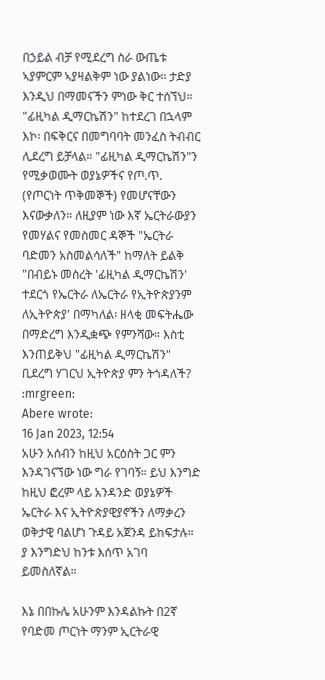በኃይል ብቻ የሚደረግ ስራ ውጤቱ ኣያምርም ኣያዛልቅም ነው ያልነው። ታድያ እንዲህ በማመናችን ምነው ቅር ተሰኘህ። "ፊዚካል ዲማርኬሽን" ከተደረገ በኋላም እኮ፡ በፍቅርና በመግባባት መንፈስ ትብብር ሊደረግ ይቻላል። "ፊዚካል ዲማርኬሽን"ን የሚቃወሙት ወያኔዎችና የጦ.ጥ. (የጦርነት ጥቅመኞች) የመሆናቸውን እናውቃለን። ለዚያም ነው እኛ ኤርትራውያን የመሃልና የመስመር ዳኞች "ኤርትራ ባድመን አስመልሳለች" ከማለት ይልቅ "በብይኑ መስረት 'ፊዚካል ዲማርኬሽን' ተደርጎ የኤርትራ ለኤርትራ የኢትዮጵያንም ለኢትዮጵያ' በማካለል፡ ዘላቂ መፍትሔው በማድረግ እንዲቋጭ የምንሻው። እስቲ እንጠይቅህ "ፊዚካል ዲማርኬሽን" ቢደረግ ሃገርህ ኢትዮጵያ ምን ትጎዳለች?
:mrgreen:
Abere wrote:
16 Jan 2023, 12:54
አሁን አሰብን ከዚህ አርዕስት ጋር ምን እንዳገናኘው ነው ግራ የገባኝ። ይህ እንግድ ከዚህ ፎረም ላይ አንዳንድ ወያኔዎች ኤርትራ እና ኢትዮጵያዊያኖችን ለማቃረን ወቅታዊ ባልሆነ ጉዳይ አጀንዳ ይከፍታሉ። ያ እንግድህ ከንቱ እሰጥ አገባ ይመስለኛል።

እኔ በበኩሌ አሁንም እንዳልኩት በ2ኛ የባድመ ጦርነት ማንም ኢርትራዊ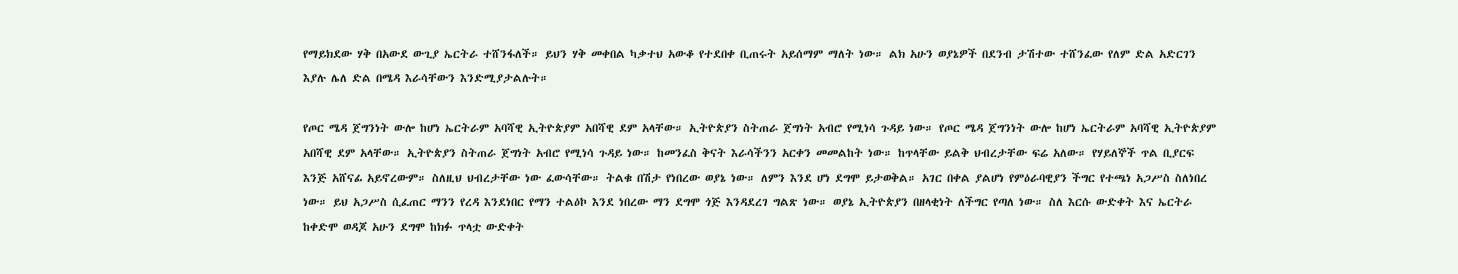የማይክደው ሃቅ በአውደ ውጊያ ኤርትራ ተሸንፋለች። ይህን ሃቅ መቀበል ካቃተህ አውቆ የተደበቀ ቢጠሩት አይሰማም ማለት ነው። ልክ አሁን ወያኔዎች በደንብ ታሽተው ተሸንፈው የለም ድል አድርገን እያሉ ሌለ ድል በሜዳ እራሳቸውን እንድሚያታልሉት።

የጦር ሜዳ ጀግንነት ውሎ ከሆነ ኤርትራም አባሻዊ ኢትዮጵያም አበሻዊ ደም አላቸው። ኢትዮጵያን ስትጠራ ጀግነት አብሮ የሚነሳ ጉዳይ ነው። የጦር ሜዳ ጀግንነት ውሎ ከሆነ ኤርትራም አባሻዊ ኢትዮጵያም አበሻዊ ደም አላቸው። ኢትዮጵያን ስትጠራ ጀግነት አብሮ የሚነሳ ጉዳይ ነው። ከመንፈስ ቅናት እራሳችንን አርቀን መመልከት ነው። ከጥላቸው ይልቅ ህብረታቸው ፍሬ አለው። የሃይለኞች ጥል ቢያርፍ እንጅ አሸናፊ አይኖረውም። ስለዚህ ህብረታቸው ነው ፈውሳቸው። ትልቁ በሽታ የነበረው ወያኔ ነው። ለምን እንደ ሆነ ደግሞ ይታወቅል። አገር በቀል ያልሆነ የምዕራባዊያን ችግር የተጫነ አጋሥስ ስለነበረ ነው። ይህ አጋሥስ ሲፈጠር ማንን የረዳ እንደነበር የማን ተልዕኮ እንደ ነበረው ማን ደግሞ ጎጅ እንዳደረገ ግልጽ ነው። ወያኔ ኢትዮጵያን በዘላቂነት ለችግር የጣለ ነው። ስለ እርሱ ውድቀት እና ኤርትራ ከቀድሞ ወዳጆ አሁን ደግሞ ከክፉ ጥላቷ ውድቀት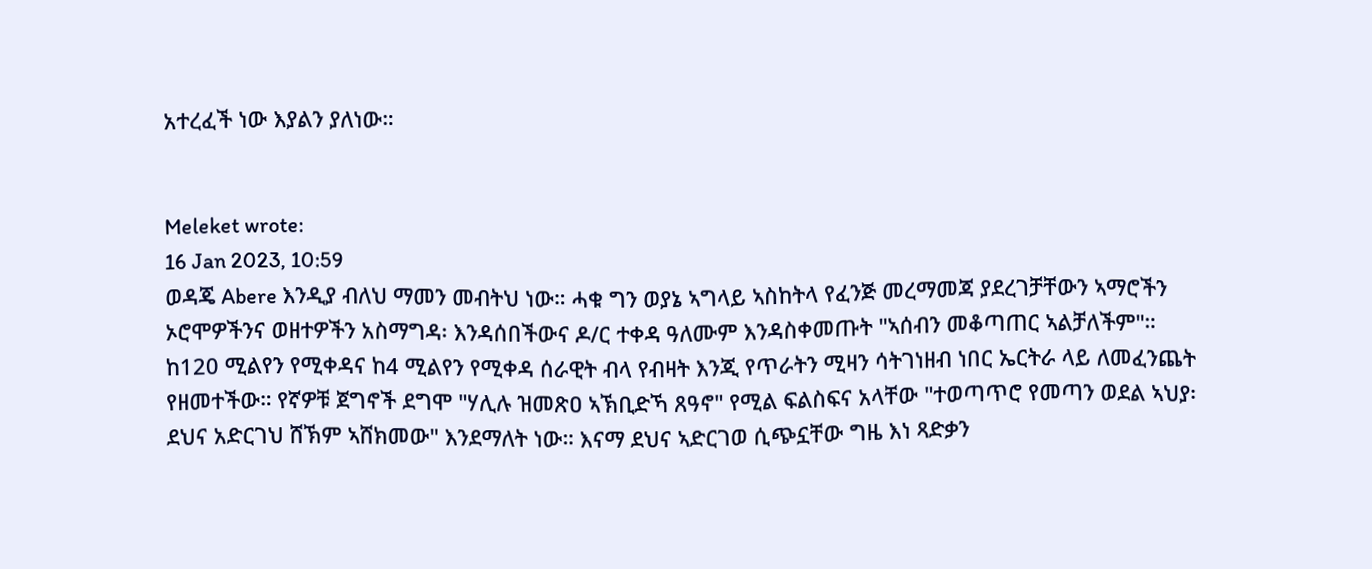አተረፈች ነው እያልን ያለነው።


Meleket wrote:
16 Jan 2023, 10:59
ወዳጄ Abere እንዲያ ብለህ ማመን መብትህ ነው። ሓቁ ግን ወያኔ ኣግላይ ኣስከትላ የፈንጅ መረማመጃ ያደረገቻቸውን ኣማሮችን ኦሮሞዎችንና ወዘተዎችን አስማግዳ፡ እንዳሰበችውና ዶ/ር ተቀዳ ዓለሙም እንዳስቀመጡት "ኣሰብን መቆጣጠር ኣልቻለችም"። ከ120 ሚልየን የሚቀዳና ከ4 ሚልየን የሚቀዳ ሰራዊት ብላ የብዛት እንጂ የጥራትን ሚዛን ሳትገነዘብ ነበር ኤርትራ ላይ ለመፈንጨት የዘመተችው። የኛዎቹ ጀግኖች ደግሞ "ሃሊሉ ዝመጽዐ ኣኽቢድኻ ጸዓኖ" የሚል ፍልስፍና አላቸው "ተወጣጥሮ የመጣን ወደል ኣህያ፡ ደህና አድርገህ ሸኽም ኣሸክመው" እንደማለት ነው። እናማ ደህና ኣድርገወ ሲጭኗቸው ግዜ እነ ጻድቃን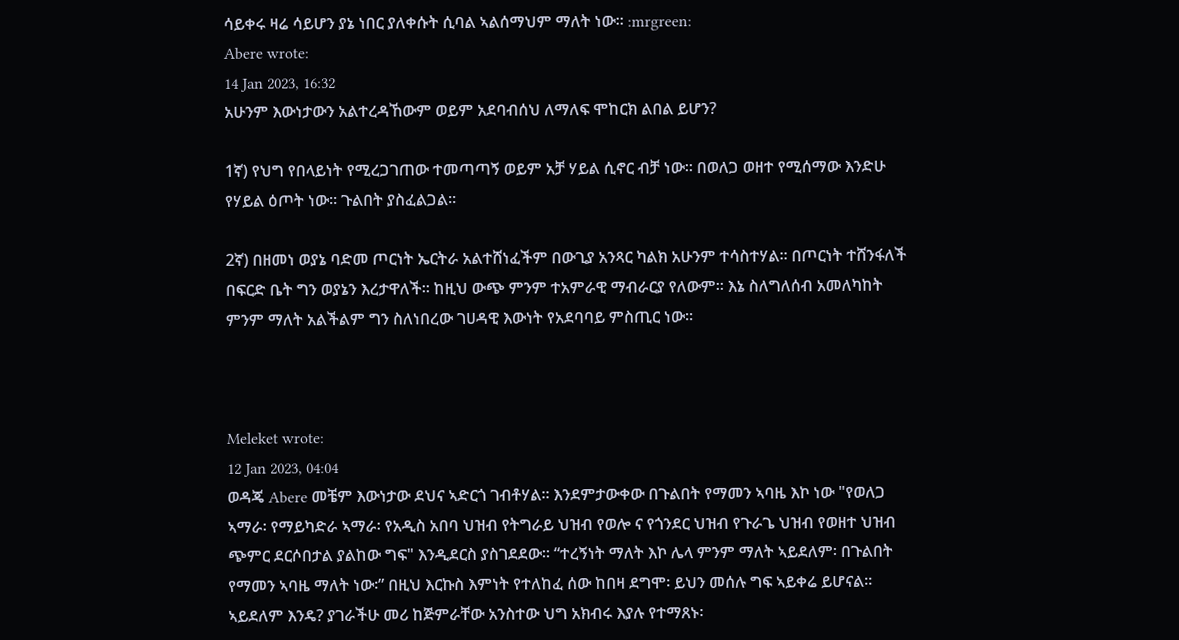ሳይቀሩ ዛሬ ሳይሆን ያኔ ነበር ያለቀሱት ሲባል ኣልሰማህም ማለት ነው። :mrgreen:
Abere wrote:
14 Jan 2023, 16:32
አሁንም እውነታውን አልተረዳኸውም ወይም አደባብሰህ ለማለፍ ሞከርክ ልበል ይሆን?

1ኛ) የህግ የበላይነት የሚረጋገጠው ተመጣጣኝ ወይም አቻ ሃይል ሲኖር ብቻ ነው። በወለጋ ወዘተ የሚሰማው እንድሁ የሃይል ዕጦት ነው። ጉልበት ያስፈልጋል።

2ኛ) በዘመነ ወያኔ ባድመ ጦርነት ኤርትራ አልተሸነፈችም በውጊያ አንጻር ካልክ አሁንም ተሳስተሃል። በጦርነት ተሸንፋለች በፍርድ ቤት ግን ወያኔን እረታዋለች። ከዚህ ውጭ ምንም ተአምራዊ ማብራርያ የለውም። እኔ ስለግለሰብ አመለካከት ምንም ማለት አልችልም ግን ስለነበረው ገሀዳዊ እውነት የአደባባይ ምስጢር ነው።



Meleket wrote:
12 Jan 2023, 04:04
ወዳጄ Abere መቼም እውነታው ደህና ኣድርጎ ገብቶሃል። እንደምታውቀው በጉልበት የማመን ኣባዜ እኮ ነው "የወለጋ ኣማራ፡ የማይካድራ ኣማራ፡ የአዲስ አበባ ህዝብ የትግራይ ህዝብ የወሎ ና የጎንደር ህዝብ የጉራጌ ህዝብ የወዘተ ህዝብ ጭምር ደርሶበታል ያልከው ግፍ" እንዲደርስ ያስገደደው። “ተረኝነት ማለት እኮ ሌላ ምንም ማለት ኣይደለም፡ በጉልበት የማመን ኣባዜ ማለት ነው፡” በዚህ እርኩስ እምነት የተለከፈ ሰው ከበዛ ደግሞ፡ ይህን መሰሉ ግፍ ኣይቀሬ ይሆናል። ኣይደለም እንዴ? ያገራችሁ መሪ ከጅምራቸው አንስተው ህግ አክብሩ እያሉ የተማጸኑ፡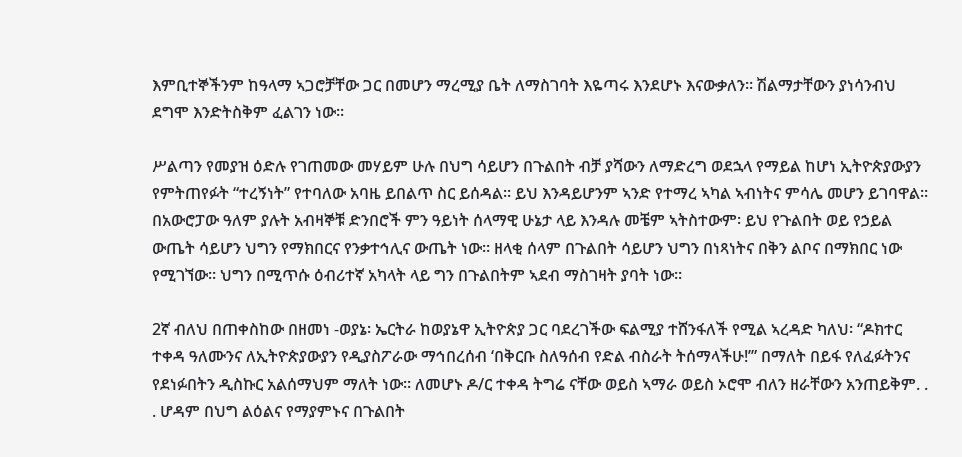እምቢተኞችንም ከዓላማ ኣጋሮቻቸው ጋር በመሆን ማረሚያ ቤት ለማስገባት እዬጣሩ እንደሆኑ እናውቃለን። ሽልማታቸውን ያነሳንብህ ደግሞ እንድትስቅም ፈልገን ነው።

ሥልጣን የመያዝ ዕድሉ የገጠመው መሃይም ሁሉ በህግ ሳይሆን በጉልበት ብቻ ያሻውን ለማድረግ ወደኋላ የማይል ከሆነ ኢትዮጵያውያን የምትጠየፉት “ተረኝነት” የተባለው አባዜ ይበልጥ ስር ይሰዳል። ይህ እንዳይሆንም ኣንድ የተማረ ኣካል ኣብነትና ምሳሌ መሆን ይገባዋል። በአውሮፓው ዓለም ያሉት አብዛኞቹ ድንበሮች ምን ዓይነት ሰላማዊ ሁኔታ ላይ እንዳሉ መቼም ኣትስተውም፡ ይህ የጉልበት ወይ የኃይል ውጤት ሳይሆን ህግን የማክበርና የንቃተኅሊና ውጤት ነው። ዘላቂ ሰላም በጉልበት ሳይሆን ህግን በነጻነትና በቅን ልቦና በማክበር ነው የሚገኘው። ህግን በሚጥሱ ዕብሪተኛ አካላት ላይ ግን በጉልበትም ኣደብ ማስገዛት ያባት ነው።

2ኛ ብለህ በጠቀስከው በዘመነ -ወያኔ፡ ኤርትራ ከወያኔዋ ኢትዮጵያ ጋር ባደረገችው ፍልሚያ ተሸንፋለች የሚል ኣረዳድ ካለህ፡ “ዶክተር ተቀዳ ዓለሙንና ለኢትዮጵያውያን የዲያስፖራው ማኅበረሰብ ‘በቅርቡ ስለዓሰብ የድል ብስራት ትሰማላችሁ!’” በማለት በይፋ የለፈፉትንና የደነፉበትን ዲስኩር አልሰማህም ማለት ነው። ለመሆኑ ዶ/ር ተቀዳ ትግሬ ናቸው ወይስ ኣማራ ወይስ ኦሮሞ ብለን ዘራቸውን አንጠይቅም. . . ሆዳም በህግ ልዕልና የማያምኑና በጉልበት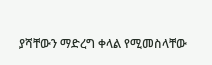ያሻቸውን ማድረግ ቀላል የሚመስላቸው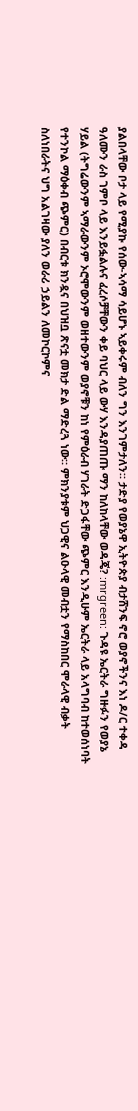ያልበላቸው ቦታ ላይ የሚያኩ የሰው-ኣሳማ ሳይሆኑ ኣይቀሩም ብለን ግን እንገምታለን። ታድያ የወያኔዋ ኢትዮጵያ ብታሸንፍ ኖሮ ወያኖችንና እነ ዶ/ር ተቀዳ ዓለሙን ራስ ገምቦ ላይ እንይፏልሉና ፈረሶቻቸውን ቀይ ባህር ላይ ውሃ እንዳያጠጡ ማን ከለከላቸው ወዳጄ? :mrgreen: ጉዳዩ ኤርትራ ግዙፉን የወያኔ ሃይል (ትግሬውንም ኣማራውንም ኦሮሞውንም ወዘተውንም ወያኖቹን ከነ የምዕራብ ሃገራት ድጋፋቸው ጭምር እንዲሁም ኤርትራ ላይ አላግባብ ከተወሰነባት የተንኮል ማዕቀብ ጭምር) በብርቱ ክንዷና በህዝቧ ጽናቷ መክታ ድል ማድረጓ ነው። ምክንያቱም ህጋዊና ልዑላዊ መብቷን የማስከበር ሞራላዊ ብቃት ስለነበራትና ህግ አልገዛው ያለን ወራሪ ኃይልን ለመኮርኮምና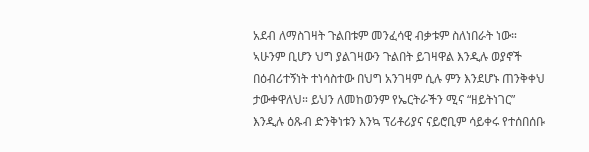አደብ ለማስገዛት ጉልበቱም መንፈሳዊ ብቃቱም ስለነበራት ነው። ኣሁንም ቢሆን ህግ ያልገዛውን ጉልበት ይገዛዋል እንዲሉ ወያኖች በዕብሪተኝነት ተነሳስተው በህግ አንገዛም ሲሉ ምን እንደሆኑ ጠንቅቀህ ታውቀዋለህ። ይህን ለመከወንም የኤርትራችን ሚና “ዘይትነገር” እንዲሉ ዕጹብ ድንቅነቱን እንኳ ፕሪቶሪያና ናይሮቢም ሳይቀሩ የተሰበሰቡ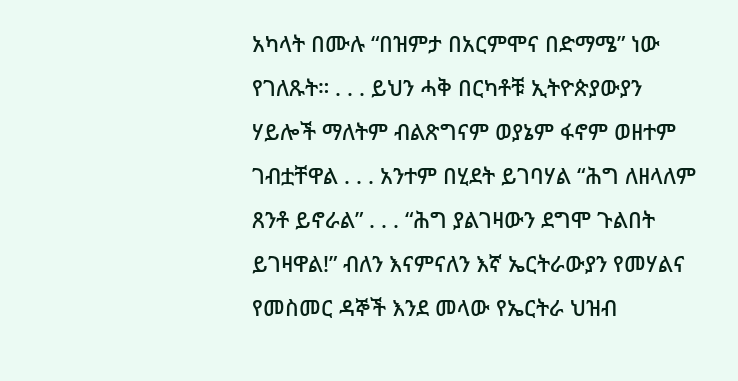አካላት በሙሉ “በዝምታ በአርምሞና በድማሜ” ነው የገለጹት። . . . ይህን ሓቅ በርካቶቹ ኢትዮጵያውያን ሃይሎች ማለትም ብልጽግናም ወያኔም ፋኖም ወዘተም ገብቷቸዋል . . . አንተም በሂደት ይገባሃል “ሕግ ለዘላለም ጸንቶ ይኖራል” . . . “ሕግ ያልገዛውን ደግሞ ጉልበት ይገዛዋል!” ብለን እናምናለን እኛ ኤርትራውያን የመሃልና የመስመር ዳኞች እንደ መላው የኤርትራ ህዝብ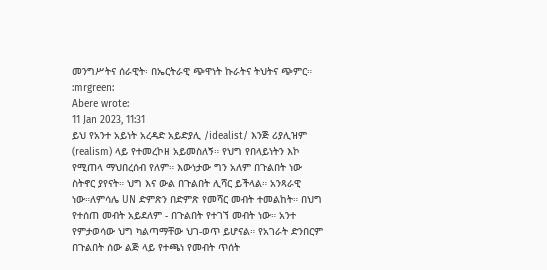መንግሥትና ሰራዊት፡ በኤርትራዊ ጭዋነት ኩራትና ትህትና ጭምር። :mrgreen:
Abere wrote:
11 Jan 2023, 11:31
ይህ የአንተ አይነት አረዳድ አይድያሊ /idealist/ እንጅ ሪያሊዝም (realism) ላይ የተመረኮዘ አይመስለኝ። የህግ የበላይነትን እኮ የሚጠላ ማህበረሰብ የለም። እውነታው ግን አለም በጉልበት ነው ስትኖር ያየናት። ህግ እና ውል በጉልበት ሊሻር ይችላል። አንጻራዊ ነው።ለምሳሌ UN ድምጽን በድምጽ የመሻር መብት ተመልከት። በህግ የተሰጠ መብት አይደለም - በጉልበት የተገኘ መብት ነው። አንተ የምታወሳው ህግ ካልጣማቸው ህገ-ወጥ ይሆናል። የአገራት ድንበርም በጉልበት ሰው ልጅ ላይ የተጫነ የመብት ጥሰት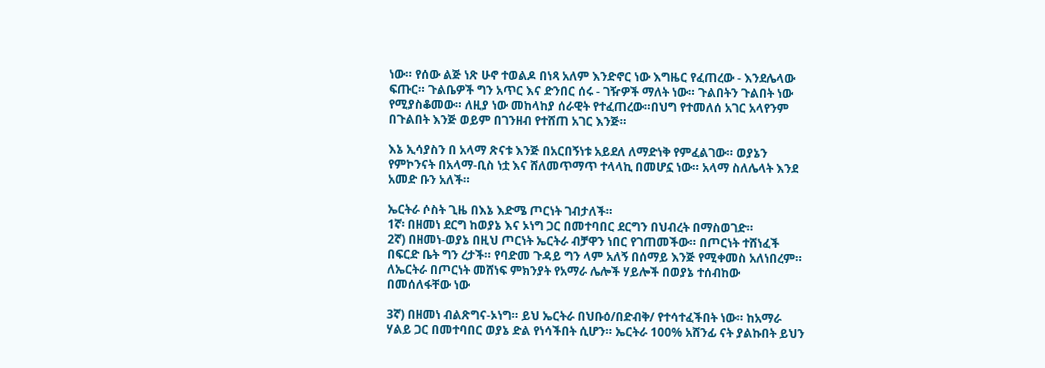ነው። የሰው ልጅ ነጽ ሁኖ ተወልዶ በነጻ አለም እንድኖር ነው እግዜር የፈጠረው - እንደሌላው ፍጡር። ጉልቤዎች ግን አጥር እና ድንበር ሰሩ - ገዥዎች ማለት ነው። ጉልበትን ጉልበት ነው የሚያስቆመው። ለዚያ ነው መከላከያ ሰራዊት የተፈጠረው።በህግ የተመለሰ አገር አላየንም በጉልበት እንጅ ወይም በገንዘብ የተሸጠ አገር እንጅ።

እኔ ኢሳያስን በ አላማ ጽናቱ እንጅ በአርበኝነቱ አይደለ ለማድነቅ የምፈልገው። ወያኔን የምኮንናት በአላማ-ቢስ ነቷ እና ሸለመጥማጥ ተላላኪ በመሆኗ ነው። አላማ ስለሌላት እንደ አመድ ቡን አለች።

ኤርትራ ሶስት ጊዜ በእኔ እድሜ ጦርነት ገብታለች።
1ኛ፡ በዘመነ ደርግ ከወያኔ እና ኦነግ ጋር በመተባበር ደርግን በህብረት በማስወገድ።
2ኛ) በዘመነ-ወያኔ በዚህ ጦርነት ኤርትራ ብቻዋን ነበር የገጠመችው። በጦርነት ተሸነፈች በፍርድ ቤት ግን ረታች። የባድመ ጉዳይ ግን ላም አለኝ በሰማይ እንጅ የሚቀመስ አለነበረም። ለኤርትራ በጦርነት መሸነፍ ምክንያት የአማራ ሌሎች ሃይሎች በወያኔ ተሰብከው በመሰለፋቸው ነው

3ኛ) በዘመነ ብልጽግና-ኦነግ። ይህ ኤርትራ በህቡዕ/በድብቅ/ የተሳተፈችበት ነው። ከአማራ ሃልይ ጋር በመተባበር ወያኔ ድል የነሳችበት ሲሆን። ኤርትራ 100% አሸንፊ ናት ያልኩበት ይህን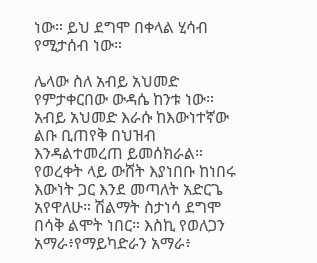ነው። ይህ ደግሞ በቀላል ሂሳብ የሚታሰብ ነው።

ሌላው ስለ አብይ አህመድ የምታቀርበው ውዳሴ ከንቱ ነው። አብይ አህመድ እራሱ ከእውነተኛው ልቡ ቢጠየቅ በህዝብ እንዳልተመረጠ ይመሰክራል። የወረቀት ላይ ውሸት እያነበቡ ከነበሩ እውነት ጋር እንደ መጣለት አድርጌ አየዋለሁ። ሽልማት ስታነሳ ደግሞ በሳቅ ልሞት ነበር። እስኪ የወለጋን አማራ፥የማይካድራን አማራ፥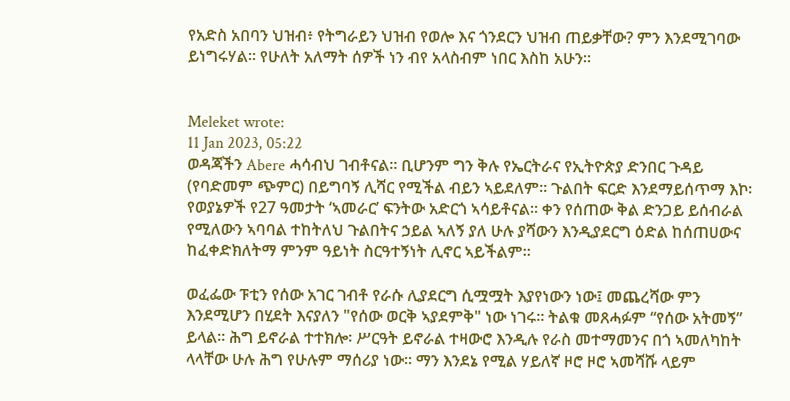የአድስ አበባን ህዝብ፥ የትግራይን ህዝብ የወሎ እና ጎንደርን ህዝብ ጠይቃቸው? ምን እንደሚገባው ይነግሩሃል። የሁለት አለማት ሰዎች ነን ብየ አላስብም ነበር እስከ አሁን።


Meleket wrote:
11 Jan 2023, 05:22
ወዳጃችን Abere ሓሳብህ ገብቶናል። ቢሆንም ግን ቅሉ የኤርትራና የኢትዮጵያ ድንበር ጉዳይ (የባድመም ጭምር) በይግባኝ ሊሻር የሚችል ብይን ኣይደለም። ጉልበት ፍርድ እንደማይሰጥማ እኮ፡ የወያኔዎች የ27 ዓመታት ‘ኣመራር’ ፍንትው አድርጎ ኣሳይቶናል። ቀን የሰጠው ቅል ድንጋይ ይሰብራል የሚለውን ኣባባል ተከትለህ ጉልበትና ኃይል ኣለኝ ያለ ሁሉ ያሻውን እንዲያደርግ ዕድል ከሰጠሀውና ከፈቀድክለትማ ምንም ዓይነት ስርዓተኝነት ሊኖር ኣይችልም።

ወፈፌው ፑቲን የሰው አገር ገብቶ የራሱ ሊያደርግ ሲሟሟት እያየነውን ነው፤ መጨረሻው ምን እንደሚሆን በሂደት እናያለን "የሰው ወርቅ ኣያደምቅ" ነው ነገሩ። ትልቁ መጸሓፉም “የሰው አትመኝ” ይላል። ሕግ ይኖራል ተተክሎ፡ ሥርዓት ይኖራል ተዛውሮ እንዲሉ የራስ መተማመንና በጎ ኣመለካከት ላላቸው ሁሉ ሕግ የሁሉም ማሰሪያ ነው። ማን እንደኔ የሚል ሃይለኛ ዞሮ ዞሮ ኣመሻሹ ላይም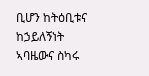ቢሆን ከትዕቢቱና ከኃይለኝነት ኣባዜውና ስካሩ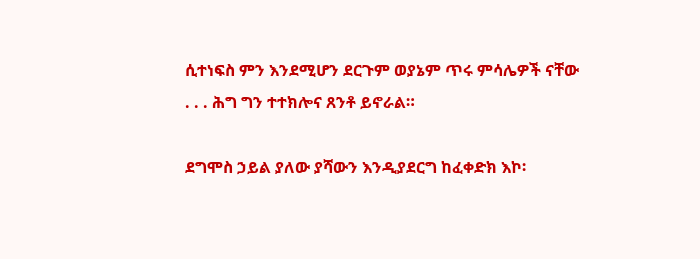ሲተነፍስ ምን እንደሚሆን ደርጉም ወያኔም ጥሩ ምሳሌዎች ናቸው . . . ሕግ ግን ተተክሎና ጸንቶ ይኖራል።

ደግሞስ ኃይል ያለው ያሻውን እንዲያደርግ ከፈቀድክ እኮ፡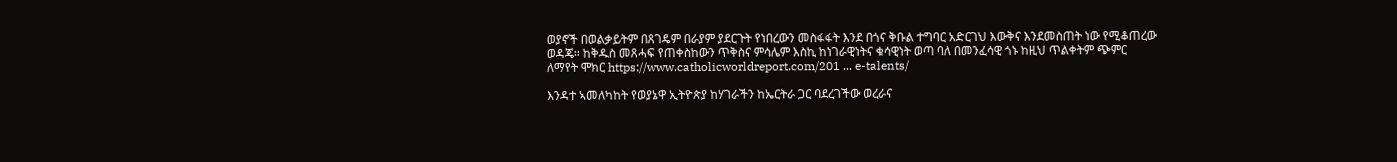ወያኖች በወልቃይትም በጸገዴም በራያም ያደርጉት የነበረውን መስፋፋት እንደ በጎና ቅቡል ተግባር አድርገህ እውቅና እንደመስጠት ነው የሚቆጠረው ወዳጄ። ከቅዱስ መጸሓፍ የጠቀስከውን ጥቅስና ምሳሌም እስኪ ከነገራዊነትና ቁሳዊነት ወጣ ባለ በመንፈሳዊ ጎኑ ከዚህ ጥልቀትም ጭምር ለማየት ሞክር https://www.catholicworldreport.com/201 ... e-talents/

እንዳተ ኣመለካከት የወያኔዋ ኢትዮጵያ ከሃገራችን ከኤርትራ ጋር ባደረገችው ወረራና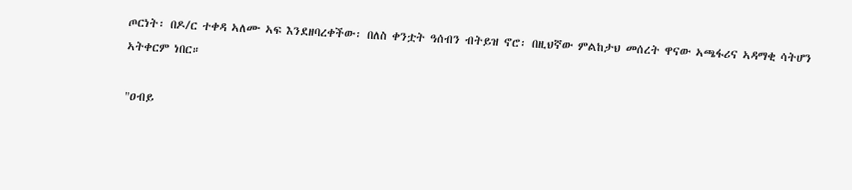ጦርነት፡ በዶ/ር ተቀዳ ኣለሙ ኣፍ እንደዘባረቀችው፡ በለስ ቀንቷት ዓሰብን ብትይዝ ኖሮ፡ በዚህኛው ምልከታህ መሰረት ዋናው ኣጫፋሪና ኣዳማቂ ሳትሆን ኣትቀርም ነበር።

"ዐብይ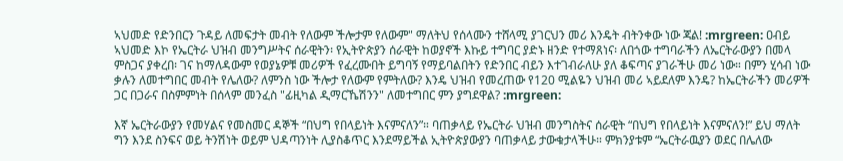ኣህመድ የድንበርን ጉዳይ ለመፍታት መብት የለውም ችሎታም የለውም" ማለትህ የሰላሙን ተሸላሚ ያገርህን መሪ እንዴት ብትንቀው ነው ጃል! :mrgreen: ዐብይ ኣህመድ እኮ የኤርትራ ህዝብ መንግሥትና ሰራዊትን፡ የኢትዮጵያን ሰራዊት ከወያኖች እኩይ ተግባር ያድኑ ዘንድ የተማጸነና፡ ለበጎው ተግባራችን ለኤርትራውያን በመላ ምስጋና ያቀረበ፡ ገና ከማለዳውም የወያኔዎቹ መሪዎች የፈረሙበት ይግባኝ የማይባልበትን የድንበር ብይን እተገብራለሁ ያለ ቆፍጣና ያገራችሁ መሪ ነው። በምን ሂሳብ ነው ቃሉን ለመተግበር መብት የሌለው? ለምንስ ነው ችሎታ የለውም የምትለው? እንዴ ህዝብ የመረጠው የ120 ሚልዬን ህዝብ መሪ ኣይደለም እንዴ? ከኤርትራችን መሪዎች ጋር በጋራና በስምምነት በሰላም መንፈስ "ፊዚካል ዲማርኼሽንን" ለመተግበር ምን ያግደዋል? :mrgreen:

እኛ ኤርትራውያን የመሃልና የመስመር ዳኞች “በህግ የበላይነት እናምናለን”። ባጠቃላይ የኤርትራ ህዝብ መንግስትና ሰራዊት “በህግ የበላይነት እናምናለን!” ይህ ማለት ግን እንደ ስንፍና ወይ ትንሽነት ወይም ህዳጣንነት ሊያስቆጥር እንደማይችል ኢትዮጵያውያን ባጠቃላይ ታውቁታላችሁ። ምክንያቱም “ኤርትራዉያን ወደር በሌለው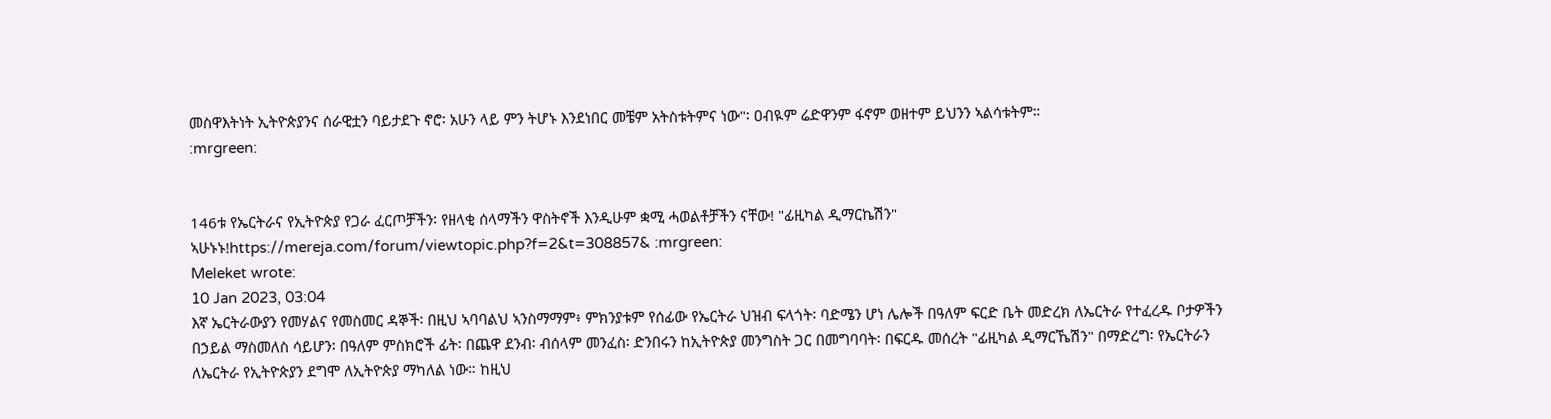መስዋእትነት ኢትዮጵያንና ሰራዊቷን ባይታደጉ ኖሮ፡ አሁን ላይ ምን ትሆኑ እንደነበር መቼም አትስቱትምና ነው"፡ ዐብዪም ሬድዋንም ፋኖም ወዘተም ይህንን ኣልሳቱትም።
:mrgreen:


146ቱ የኤርትራና የኢትዮጵያ የጋራ ፈርጦቻችን፡ የዘላቂ ሰላማችን ዋስትኖች እንዲሁም ቋሚ ሓወልቶቻችን ናቸው! "ፊዚካል ዲማርኬሽን" ኣሁኑኑ!https://mereja.com/forum/viewtopic.php?f=2&t=308857& :mrgreen:
Meleket wrote:
10 Jan 2023, 03:04
እኛ ኤርትራውያን የመሃልና የመስመር ዳኞች፡ በዚህ ኣባባልህ ኣንስማማም፥ ምክንያቱም የሰፊው የኤርትራ ህዝብ ፍላጎት፡ ባድሜን ሆነ ሌሎች በዓለም ፍርድ ቤት መድረክ ለኤርትራ የተፈረዱ ቦታዎችን በኃይል ማስመለስ ሳይሆን፡ በዓለም ምስክሮች ፊት፡ በጨዋ ደንብ፡ ብሰላም መንፈስ፡ ድንበሩን ከኢትዮጵያ መንግስት ጋር በመግባባት፡ በፍርዱ መሰረት "ፊዚካል ዲማርኼሽን" በማድረግ፡ የኤርትራን ለኤርትራ የኢትዮጵያን ደግሞ ለኢትዮጵያ ማካለል ነው። ከዚህ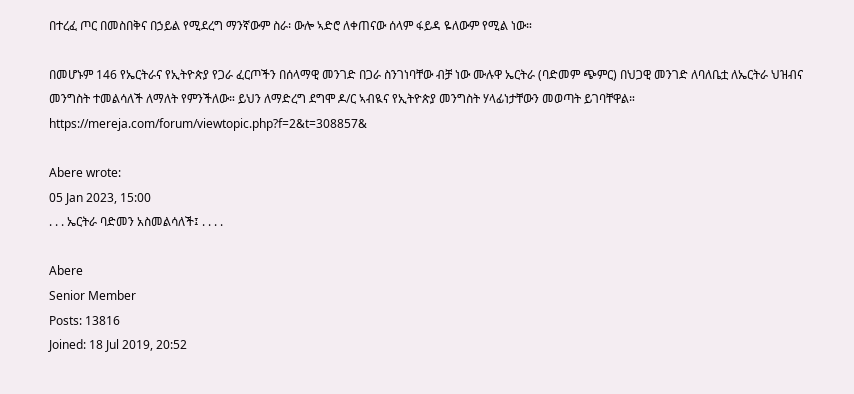በተረፈ ጦር በመስበቅና በኃይል የሚደረግ ማንኛውም ስራ፡ ውሎ ኣድሮ ለቀጠናው ሰላም ፋይዳ ዬለውም የሚል ነው።

በመሆኑም 146 የኤርትራና የኢትዮጵያ የጋራ ፈርጦችን በሰላማዊ መንገድ በጋራ ስንገነባቸው ብቻ ነው ሙሉዋ ኤርትራ (ባድመም ጭምር) በህጋዊ መንገድ ለባለቤቷ ለኤርትራ ህዝብና መንግስት ተመልሳለች ለማለት የምንችለው። ይህን ለማድረግ ደግሞ ዶ/ር ኣብዪና የኢትዮጵያ መንግስት ሃላፊነታቸውን መወጣት ይገባቸዋል። https://mereja.com/forum/viewtopic.php?f=2&t=308857&

Abere wrote:
05 Jan 2023, 15:00
. . . ኤርትራ ባድመን አስመልሳለች፤ . . . .

Abere
Senior Member
Posts: 13816
Joined: 18 Jul 2019, 20:52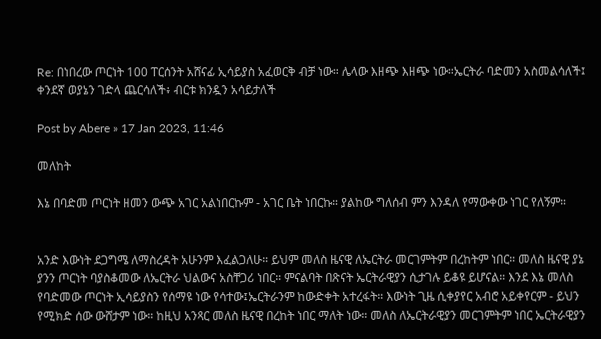Re: በነበረው ጦርነት 100 ፐርሰንት አሸናፊ ኢሳይያስ አፈወርቅ ብቻ ነው። ሌላው እዘጭ እዘጭ ነው።ኤርትራ ባድመን አስመልሳለች፤ ቀንደኛ ወያኔን ገድላ ጨርሳለች፥ ብርቱ ክንዷን አሳይታለች

Post by Abere » 17 Jan 2023, 11:46

መለከት

እኔ በባድመ ጦርነት ዘመን ውጭ አገር አልነበርኩም - አገር ቤት ነበርኩ። ያልከው ግለሰብ ምን እንዳለ የማውቀው ነገር የለኝም።


አንድ እውነት ደጋግሜ ለማስረዳት አሁንም እፈልጋለሁ። ይህም መለስ ዜናዊ ለኤርትራ መርገምትም በረከትም ነበር። መለስ ዜናዊ ያኔ ያንን ጦርነት ባያስቆመው ለኤርትራ ህልውና አስቸጋሪ ነበር። ምናልባት በጽናት ኤርትራዊያን ሲታገሉ ይቆዩ ይሆናል። እንደ እኔ መለስ የባድመው ጦርነት ኢሳይያስን የሰማዩ ነው የሳተው፤ኤርትራንም ከውድቀት አተረፋት። እውነት ጊዜ ሲቀያየር አብሮ አይቀየርም - ይህን የሚክድ ሰው ውሸታም ነው። ከዚህ አንጻር መለስ ዜናዊ በረከት ነበር ማለት ነው። መለስ ለኤርትራዊያን መርገምትም ነበር ኤርትራዊያን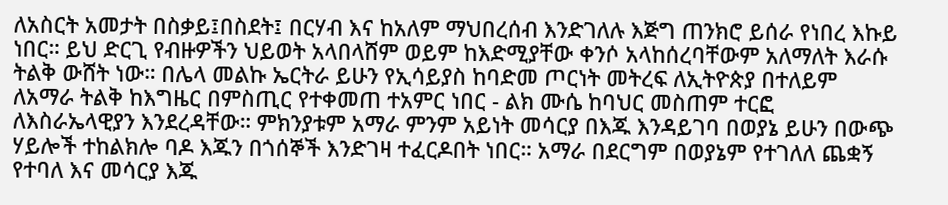ለአስርት አመታት በስቃይ፤በስደት፤ በርሃብ እና ከአለም ማህበረሰብ እንድገለሉ እጅግ ጠንክሮ ይሰራ የነበረ እኩይ ነበር። ይህ ድርጊ የብዙዎችን ህይወት አላበላሸም ወይም ከእድሚያቸው ቀንሶ አላከሰረባቸውም አለማለት እራሱ ትልቅ ውሸት ነው። በሌላ መልኩ ኤርትራ ይሁን የኢሳይያስ ከባድመ ጦርነት መትረፍ ለኢትዮጵያ በተለይም ለአማራ ትልቅ ከእግዜር በምስጢር የተቀመጠ ተአምር ነበር - ልክ ሙሴ ከባህር መስጠም ተርፎ ለእስራኤላዊያን እንደረዳቸው። ምክንያቱም አማራ ምንም አይነት መሳርያ በእጁ እንዳይገባ በወያኔ ይሁን በውጭ ሃይሎች ተከልክሎ ባዶ እጁን በጎሰኞች እንድገዛ ተፈርዶበት ነበር። አማራ በደርግም በወያኔም የተገለለ ጨቋኝ የተባለ እና መሳርያ እጁ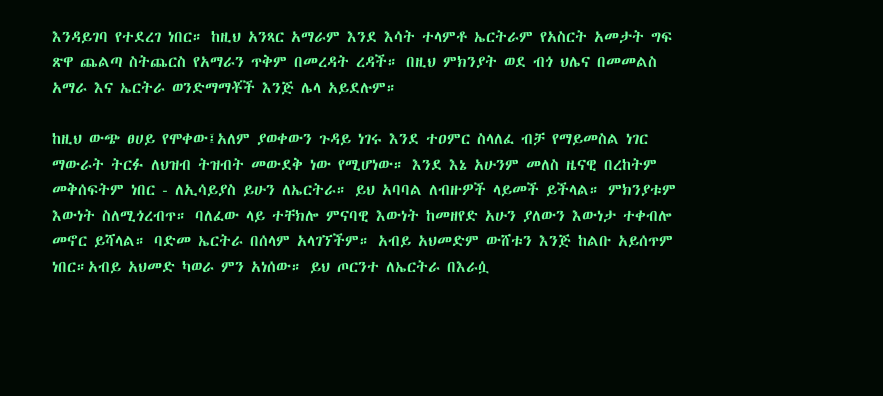እንዳይገባ የተደረገ ነበር። ከዚህ አንጻር አማራም እንደ እሳት ተላምቶ ኤርትራም የአስርት አመታት ግፍ ጽዋ ጨልጣ ስትጨርስ የአማራን ጥቅም በመረዳት ረዳች። በዚህ ምክንያት ወደ ብጎ ህሌና በመመልስ አማራ እና ኤርትራ ወንድማማቾች እንጅ ሌላ አይደሉም።

ከዚህ ውጭ ፀሀይ የሞቀው፤አለም ያወቀውን ጉዳይ ነገሩ እንደ ተዐምር ስላለፈ ብቻ የማይመስል ነገር ማውራት ትርፉ ለህዝብ ትዝብት መውደቅ ነው የሚሆነው። እንደ እኔ አሁንም መለስ ዜናዊ በረከትም መቅሰፍትም ነበር - ለኢሳይያስ ይሁን ለኤርትራ። ይህ አባባል ለብዙዎች ላይመች ይችላል። ምክንያቱም እውነት ስለሚጎረብጥ። ባለፈው ላይ ተቸክሎ ምናባዊ እውነት ከመዘየድ አሁን ያለውን እውነታ ተቀብሎ መኖር ይሻላል። ባድመ ኤርትራ በሰላም አላገኘችም። አብይ አህመድም ውሸቱን እንጅ ከልቡ አይሰጥም ነበር።አብይ አህመድ ካወራ ምን አነሰው። ይህ ጦርንተ ለኤርትራ በእራሷ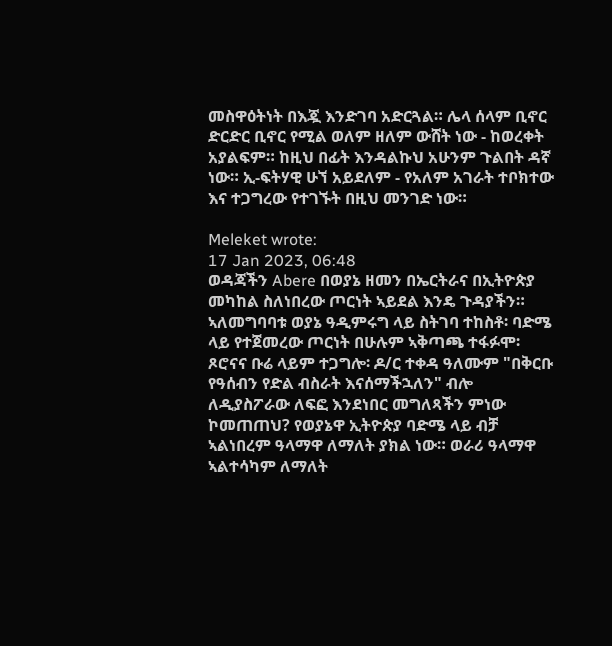መስዋዕትነት በእጇ እንድገባ አድርጓል። ሌላ ሰላም ቢኖር ድርድር ቢኖር የሚል ወለም ዘለም ውሸት ነው - ከወረቀት አያልፍም። ከዚህ በፊት እንዳልኩህ አሁንም ጉልበት ዳኛ ነው። ኢ-ፍትሃዊ ሁኘ አይደለም - የአለም አገራት ተቦክተው እና ተጋግረው የተገኙት በዚህ መንገድ ነው።

Meleket wrote:
17 Jan 2023, 06:48
ወዳጃችን Abere በወያኔ ዘመን በኤርትራና በኢትዮጵያ መካከል ስለነበረው ጦርነት ኣይደል እንዴ ጉዳያችን። ኣለመግባባቱ ወያኔ ዓዲምሩግ ላይ ስትገባ ተከስቶ፡ ባድሜ ላይ የተጀመረው ጦርነት በሁሉም ኣቅጣጫ ተፋፉሞ፡ ጾሮናና ቡሬ ላይም ተጋግሎ፡ ዶ/ር ተቀዳ ዓለሙም "በቅርቡ የዓሰብን የድል ብስራት እናሰማችኋለን" ብሎ ለዲያስፖራው ለፍፎ እንደነበር መግለጻችን ምነው ኮመጠጠህ? የወያኔዋ ኢትዮጵያ ባድሜ ላይ ብቻ ኣልነበረም ዓላማዋ ለማለት ያክል ነው። ወራሪ ዓላማዋ ኣልተሳካም ለማለት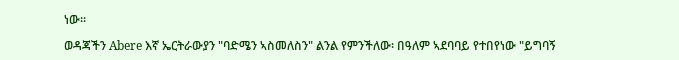ነው።

ወዳጃችን Abere እኛ ኤርትራውያን "ባድሜን ኣስመለስን" ልንል የምንችለው፡ በዓለም ኣደባባይ የተበየነው "ይግባኝ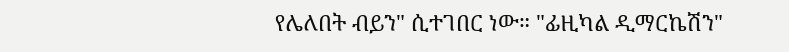የሌለበት ብይን" ሲተገበር ነው። "ፊዚካል ዲማርኬሽን"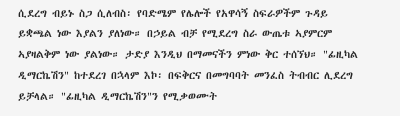ሲደረግ ብይኑ ስጋ ሲለብስ፡ የባድሜም የሌሎች የአዋሳኝ ስፍራዎችም ጉዳይ ይቋጫል ነው እያልን ያለነው። በኃይል ብቻ የሚደረግ ስራ ውጤቱ ኣያምርም ኣያዛልቅም ነው ያልነው። ታድያ እንዲህ በማመናችን ምነው ቅር ተሰኘህ። "ፊዚካል ዲማርኬሽን" ከተደረገ በኋላም እኮ፡ በፍቅርና በመግባባት መንፈስ ትብብር ሊደረግ ይቻላል። "ፊዚካል ዲማርኬሽን"ን የሚቃወሙት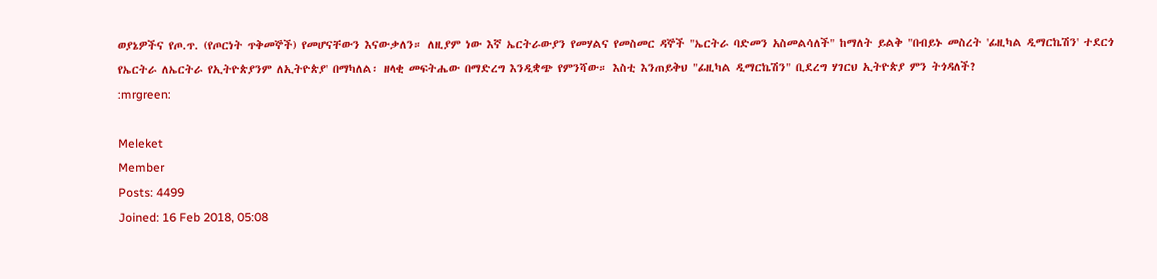ወያኔዎችና የጦ.ጥ. (የጦርነት ጥቅመኞች) የመሆናቸውን እናውቃለን። ለዚያም ነው እኛ ኤርትራውያን የመሃልና የመስመር ዳኞች "ኤርትራ ባድመን አስመልሳለች" ከማለት ይልቅ "በብይኑ መስረት 'ፊዚካል ዲማርኬሽን' ተደርጎ የኤርትራ ለኤርትራ የኢትዮጵያንም ለኢትዮጵያ' በማካለል፡ ዘላቂ መፍትሔው በማድረግ እንዲቋጭ የምንሻው። እስቲ እንጠይቅህ "ፊዚካል ዲማርኬሽን" ቢደረግ ሃገርህ ኢትዮጵያ ምን ትጎዳለች?
:mrgreen:

Meleket
Member
Posts: 4499
Joined: 16 Feb 2018, 05:08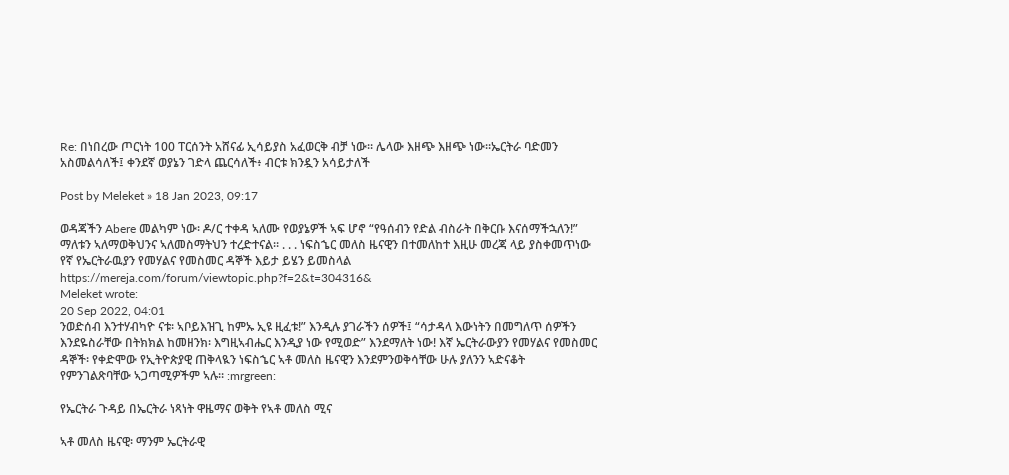Re: በነበረው ጦርነት 100 ፐርሰንት አሸናፊ ኢሳይያስ አፈወርቅ ብቻ ነው። ሌላው እዘጭ እዘጭ ነው።ኤርትራ ባድመን አስመልሳለች፤ ቀንደኛ ወያኔን ገድላ ጨርሳለች፥ ብርቱ ክንዷን አሳይታለች

Post by Meleket » 18 Jan 2023, 09:17

ወዳጃችን Abere መልካም ነው፡ ዶ/ር ተቀዳ ኣለሙ የወያኔዎች ኣፍ ሆኖ “የዓሰብን የድል ብስራት በቅርቡ እናሰማችኋለን!” ማለቱን ኣለማወቅህንና ኣለመስማትህን ተረድተናል። . . . ነፍስኄር መለስ ዜናዊን በተመለከተ እዚሁ መረጃ ላይ ያስቀመጥነው የኛ የኤርትራዉያን የመሃልና የመስመር ዳኞች እይታ ይሄን ይመስላል https://mereja.com/forum/viewtopic.php?f=2&t=304316&
Meleket wrote:
20 Sep 2022, 04:01
ንወድሰብ እንተሃብካዮ ናቱ፡ ኣቦይእዝጊ ከምኡ ኢዩ ዚፈቱ!” እንዲሉ ያገራችን ሰዎች፤ “ሳታዳላ እውነትን በመግለጥ ሰዎችን እንደዬስራቸው በትክክል ከመዘንክ፡ እግዚኣብሔር እንዲያ ነው የሚወድ” እንደማለት ነው! እኛ ኤርትራውያን የመሃልና የመስመር ዳኞች፡ የቀድሞው የኢትዮጵያዊ ጠቅላዪን ነፍስኄር ኣቶ መለስ ዜናዊን እንደምንወቅሳቸው ሁሉ ያለንን ኣድናቆት የምንገልጽባቸው ኣጋጣሚዎችም ኣሉ። :mrgreen:

የኤርትራ ጉዳይ በኤርትራ ነጻነት ዋዜማና ወቅት የኣቶ መለስ ሚና

ኣቶ መለስ ዜናዊ፡ ማንም ኤርትራዊ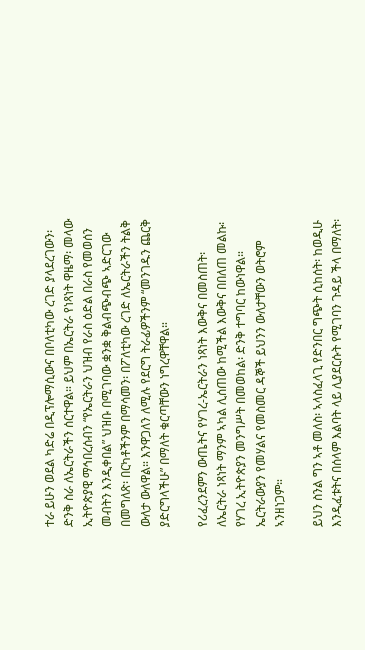ተራ ይሁን ወደል ካድሬ በዲፕሎማሲውና በቦለቲካው ረገድ ያላደረገውን፡ ድንቅ ስራ ለኤርትራችን ሰርተዋል። ይህም በኤርትራ የነጻነት ዋዜማ፡ መላው ኢትዮጵያዊ ማኅበረሰብን “የኤርትራን ህዝብ የራስ ዕድል በራስ የመወሰን መብትን እንዲቀበል” ህዝቡ በሚገባው ቋንቋ ቅልብጭብጭ ኣድርገው በመግለጽ፡ በርካቶችንም በማሳመን፡ በፖለቲካው ረገድ ለኤርትራችን ትልቅ ውለታ ውለዋል። እንዋጋለን ለሚሉ የደርግ ትራፊዎችንም “መንገዱን ጨርቅ ያድርግላችሁ” በማለት ቁርጣቸውን ነግረዋቸዋል።

የሪፈረንደምን ውጤትና የሃገረ-ኤርትራን ነጻነት እውቅና በመስጠት፡ ለኤርትራ ነጻነት ማንም ኣካል ሊሰጠው ከሚችል እውቅና በበለጠ መልኩ፡ የሃገረ ኢትዮጵያን መንግሥት በመወከል፡ ድንቅ ተግባር ከውነዋል። ኤርትራውያን የመሃልና የመስመር ዳኞች ይህንን ውለታቸውን ወትሮም ኣንዘነጋም።

ይህን ስንል ግን ኣቶ መለስ፡ ኣላስፈላጊ የድንበር ግጭት ሲከሰት፡ ከወዲሁ እንዲፈቱትና በሰላም እልባት ላይ ሊያደርሱት የሚገባን ጉዳይ ችላ በማለት፡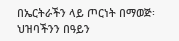በኤርትራችን ላይ ጦርነት በማወጅ፡ ህዝባችንን በዓይን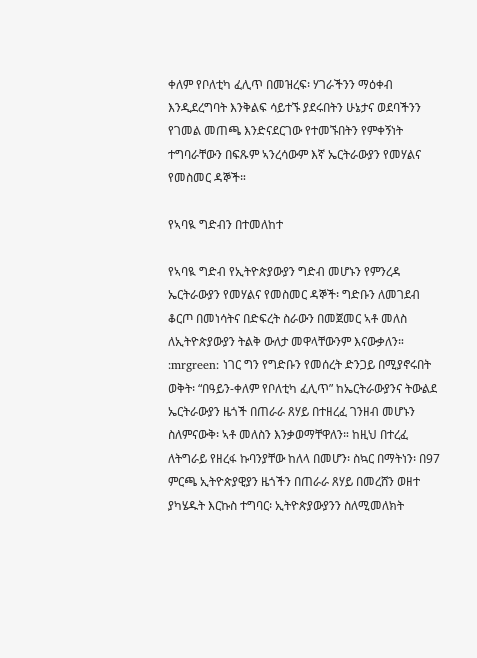ቀለም የቦለቲካ ፈሊጥ በመዝረፍ፡ ሃገራችንን ማዕቀብ እንዲደረግባት እንቅልፍ ሳይተኙ ያደሩበትን ሁኔታና ወደባችንን የገመል መጠጫ እንድናደርገው የተመኙበትን የምቀኝነት ተግባራቸውን በፍጹም ኣንረሳውም እኛ ኤርትራውያን የመሃልና የመስመር ዳኞች።

የኣባዪ ግድብን በተመለከተ

የኣባዪ ግድብ የኢትዮጵያውያን ግድብ መሆኑን የምንረዳ ኤርትራውያን የመሃልና የመስመር ዳኞች፡ ግድቡን ለመገደብ ቆርጦ በመነሳትና በድፍረት ስራውን በመጀመር ኣቶ መለስ ለኢትዮጵያውያን ትልቅ ውለታ መዋላቸውንም እናውቃለን። :mrgreen: ነገር ግን የግድቡን የመሰረት ድንጋይ በሚያኖሩበት ወቅት፡ “በዓይን-ቀለም የቦለቲካ ፈሊጥ” ከኤርትራውያንና ትውልደ ኤርትራውያን ዜጎች በጠራራ ጸሃይ በተዘረፈ ገንዘብ መሆኑን ስለምናውቅ፡ ኣቶ መለስን እንቃወማቸዋለን። ከዚህ በተረፈ ለትግራይ የዘረፋ ኩባንያቸው ከለላ በመሆን፡ ስኳር በማትነን፡ በ97 ምርጫ ኢትዮጵያዊያን ዜጎችን በጠራራ ጸሃይ በመረሸን ወዘተ ያካሄዱት እርኩስ ተግባር፡ ኢትዮጵያውያንን ስለሚመለክት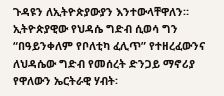ጉዳዩን ለኢትዮጵያውያን እንተውላቸዋለን። ኢትዮጵያዊው የህዳሴ ግድብ ሲወሳ ግን “በዓይንቀለም የቦለቲካ ፈሊጥ” የተዘረፈውንና ለህዳሴው ግድብ የመሰረት ድንጋይ ማኖሪያ የዋለውን ኤርትራዊ ሃብት፡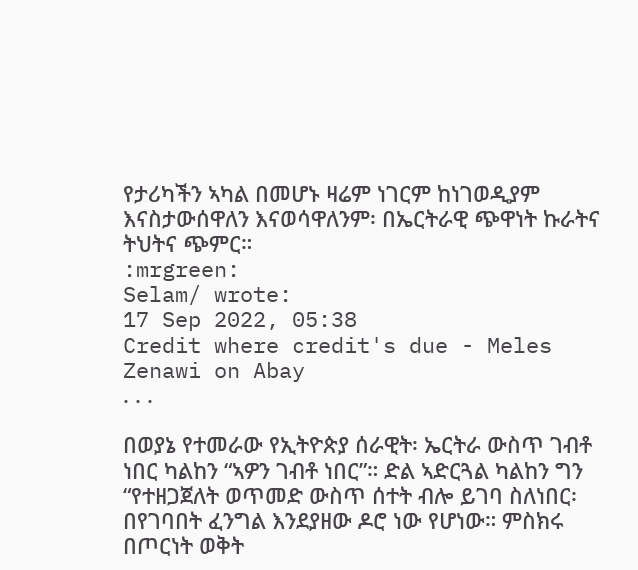የታሪካችን ኣካል በመሆኑ ዛሬም ነገርም ከነገወዲያም እናስታውሰዋለን እናወሳዋለንም፡ በኤርትራዊ ጭዋነት ኩራትና ትህትና ጭምር።
:mrgreen:
Selam/ wrote:
17 Sep 2022, 05:38
Credit where credit's due - Meles Zenawi on Abay
. . .

በወያኔ የተመራው የኢትዮጵያ ሰራዊት፡ ኤርትራ ውስጥ ገብቶ ነበር ካልከን “ኣዎን ገብቶ ነበር”። ድል ኣድርጓል ካልከን ግን “የተዘጋጀለት ወጥመድ ውስጥ ሰተት ብሎ ይገባ ስለነበር፡ በየገባበት ፈንግል እንደያዘው ዶሮ ነው የሆነው። ምስክሩ በጦርነት ወቅት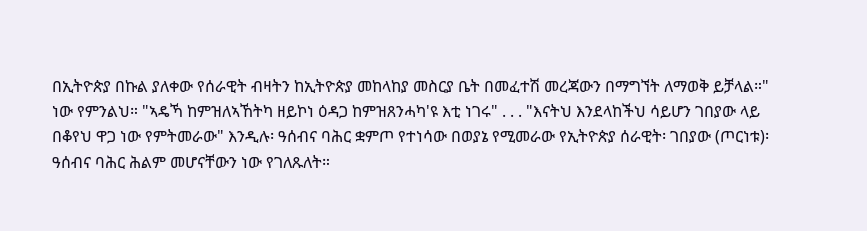በኢትዮጵያ በኩል ያለቀው የሰራዊት ብዛትን ከኢትዮጵያ መከላከያ መስርያ ቤት በመፈተሽ መረጃውን በማግኘት ለማወቅ ይቻላል።" ነው የምንልህ። "ኣዴኻ ከምዝለኣኸትካ ዘይኮነ ዕዳጋ ከምዝጸንሓካ'ዩ እቲ ነገሩ" . . . "እናትህ እንደላከችህ ሳይሆን ገበያው ላይ በቆየህ ዋጋ ነው የምትመራው" እንዲሉ፡ ዓሰብና ባሕር ቋምጦ የተነሳው በወያኔ የሚመራው የኢትዮጵያ ሰራዊት፡ ገበያው (ጦርነቱ)፡ ዓሰብና ባሕር ሕልም መሆናቸውን ነው የገለጹለት።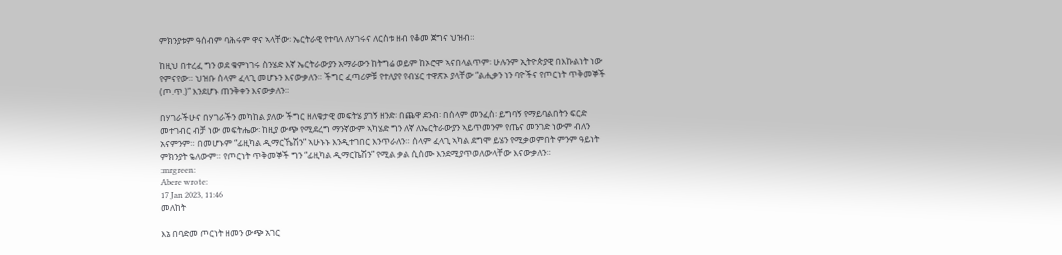ምክንያቱም ዓሰብም ባሕሩም ዋና ኣላቸው፡ ኤርትራዊ የተባለ ለሃገሩና ለርስቱ ዘብ የቆመ ጀግና ህዝብ።

ከዚህ በተረፈ ግን ወደ ቁምነገሩ ስንሄድ እኛ ኤርትራውያን አማራውን ከትግሬ ወይም ከኦሮሞ ኣናበላልጥም፡ ሁሉንም ኢትዮጵያዊ በእኩልነት ነው የምናየው። ህዝቡ ሰላም ፈላጊ መሆኑን እናውቃለን። ችግር ፈጣሪዎቹ የተለያየ የብሄር ተዋጽኦ ያላቸው “ልሒቃን ነን ባዮችና የጦርነት ጥቅመኞች (ጦ.ጥ.)” እንደሆኑ ጠንቅቀን እናውቃለን።

በሃገራችሁና በሃገራችን መካከል ያለው ችግር ዘለቄታዊ መፍትሄ ያገኝ ዘንድ፡ በጨዋ ደንብ፡ በሰላም መንፈስ፡ ይግባኝ የማይባልበትን ፍርድ መተገብር ብቻ ነው መፍትሔው፡ ከዚያ ውጭ የሚደረግ ማንኛውም ኣካሄድ ግን ለኛ ለኤርትራውያን ኣይጥመንም የጤና መንገድ ነውም ብለን አናምንም። በመሆኑም “ፊዚካል ዲማርኼሽን” ኣሁኑኑ እንዲተገበር እንጥራለን። ሰላም ፈላጊ ኣካል ደግሞ ይሄን የሚቃወምበት ምንም ዓይነት ምክንያት ዬለውም። የጦርነት ጥቅመኞች ግን “ፊዚካል ዲማርኬሽን” የሚል ቃል ሲሰሙ እንደሚያጥወለውላቸው እናውቃለን።
:mrgreen:
Abere wrote:
17 Jan 2023, 11:46
መለከት

እኔ በባድመ ጦርነት ዘመን ውጭ አገር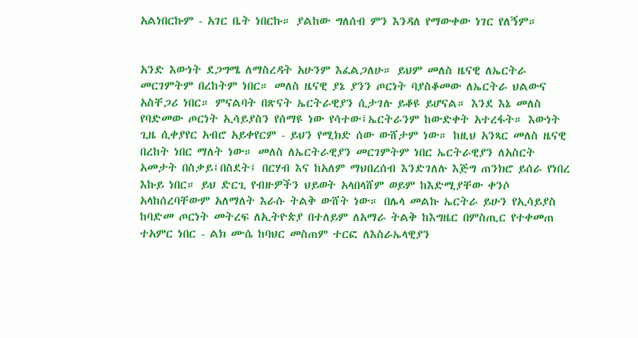አልነበርኩም - አገር ቤት ነበርኩ። ያልከው ግለሰብ ምን እንዳለ የማውቀው ነገር የለኝም።


አንድ እውነት ደጋግሜ ለማስረዳት አሁንም እፈልጋለሁ። ይህም መለስ ዜናዊ ለኤርትራ መርገምትም በረከትም ነበር። መለስ ዜናዊ ያኔ ያንን ጦርነት ባያስቆመው ለኤርትራ ህልውና አስቸጋሪ ነበር። ምናልባት በጽናት ኤርትራዊያን ሲታገሉ ይቆዩ ይሆናል። እንደ እኔ መለስ የባድመው ጦርነት ኢሳይያስን የሰማዩ ነው የሳተው፤ኤርትራንም ከውድቀት አተረፋት። እውነት ጊዜ ሲቀያየር አብሮ አይቀየርም - ይህን የሚክድ ሰው ውሸታም ነው። ከዚህ አንጻር መለስ ዜናዊ በረከት ነበር ማለት ነው። መለስ ለኤርትራዊያን መርገምትም ነበር ኤርትራዊያን ለአስርት አመታት በስቃይ፤በስደት፤ በርሃብ እና ከአለም ማህበረሰብ እንድገለሉ እጅግ ጠንክሮ ይሰራ የነበረ እኩይ ነበር። ይህ ድርጊ የብዙዎችን ህይወት አላበላሸም ወይም ከእድሚያቸው ቀንሶ አላከሰረባቸውም አለማለት እራሱ ትልቅ ውሸት ነው። በሌላ መልኩ ኤርትራ ይሁን የኢሳይያስ ከባድመ ጦርነት መትረፍ ለኢትዮጵያ በተለይም ለአማራ ትልቅ ከእግዜር በምስጢር የተቀመጠ ተአምር ነበር - ልክ ሙሴ ከባህር መስጠም ተርፎ ለእስራኤላዊያን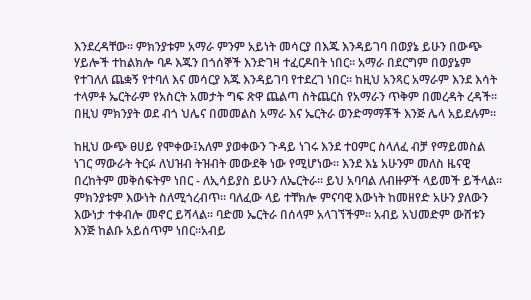እንደረዳቸው። ምክንያቱም አማራ ምንም አይነት መሳርያ በእጁ እንዳይገባ በወያኔ ይሁን በውጭ ሃይሎች ተከልክሎ ባዶ እጁን በጎሰኞች እንድገዛ ተፈርዶበት ነበር። አማራ በደርግም በወያኔም የተገለለ ጨቋኝ የተባለ እና መሳርያ እጁ እንዳይገባ የተደረገ ነበር። ከዚህ አንጻር አማራም እንደ እሳት ተላምቶ ኤርትራም የአስርት አመታት ግፍ ጽዋ ጨልጣ ስትጨርስ የአማራን ጥቅም በመረዳት ረዳች። በዚህ ምክንያት ወደ ብጎ ህሌና በመመልስ አማራ እና ኤርትራ ወንድማማቾች እንጅ ሌላ አይደሉም።

ከዚህ ውጭ ፀሀይ የሞቀው፤አለም ያወቀውን ጉዳይ ነገሩ እንደ ተዐምር ስላለፈ ብቻ የማይመስል ነገር ማውራት ትርፉ ለህዝብ ትዝብት መውደቅ ነው የሚሆነው። እንደ እኔ አሁንም መለስ ዜናዊ በረከትም መቅሰፍትም ነበር - ለኢሳይያስ ይሁን ለኤርትራ። ይህ አባባል ለብዙዎች ላይመች ይችላል። ምክንያቱም እውነት ስለሚጎረብጥ። ባለፈው ላይ ተቸክሎ ምናባዊ እውነት ከመዘየድ አሁን ያለውን እውነታ ተቀብሎ መኖር ይሻላል። ባድመ ኤርትራ በሰላም አላገኘችም። አብይ አህመድም ውሸቱን እንጅ ከልቡ አይሰጥም ነበር።አብይ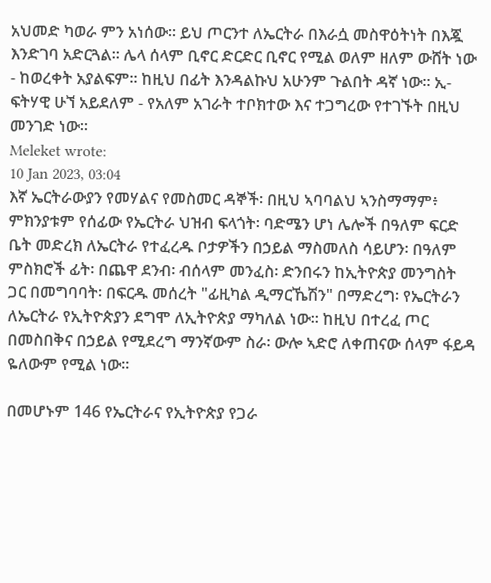አህመድ ካወራ ምን አነሰው። ይህ ጦርንተ ለኤርትራ በእራሷ መስዋዕትነት በእጇ እንድገባ አድርጓል። ሌላ ሰላም ቢኖር ድርድር ቢኖር የሚል ወለም ዘለም ውሸት ነው - ከወረቀት አያልፍም። ከዚህ በፊት እንዳልኩህ አሁንም ጉልበት ዳኛ ነው። ኢ-ፍትሃዊ ሁኘ አይደለም - የአለም አገራት ተቦክተው እና ተጋግረው የተገኙት በዚህ መንገድ ነው።
Meleket wrote:
10 Jan 2023, 03:04
እኛ ኤርትራውያን የመሃልና የመስመር ዳኞች፡ በዚህ ኣባባልህ ኣንስማማም፥ ምክንያቱም የሰፊው የኤርትራ ህዝብ ፍላጎት፡ ባድሜን ሆነ ሌሎች በዓለም ፍርድ ቤት መድረክ ለኤርትራ የተፈረዱ ቦታዎችን በኃይል ማስመለስ ሳይሆን፡ በዓለም ምስክሮች ፊት፡ በጨዋ ደንብ፡ ብሰላም መንፈስ፡ ድንበሩን ከኢትዮጵያ መንግስት ጋር በመግባባት፡ በፍርዱ መሰረት "ፊዚካል ዲማርኼሽን" በማድረግ፡ የኤርትራን ለኤርትራ የኢትዮጵያን ደግሞ ለኢትዮጵያ ማካለል ነው። ከዚህ በተረፈ ጦር በመስበቅና በኃይል የሚደረግ ማንኛውም ስራ፡ ውሎ ኣድሮ ለቀጠናው ሰላም ፋይዳ ዬለውም የሚል ነው።

በመሆኑም 146 የኤርትራና የኢትዮጵያ የጋራ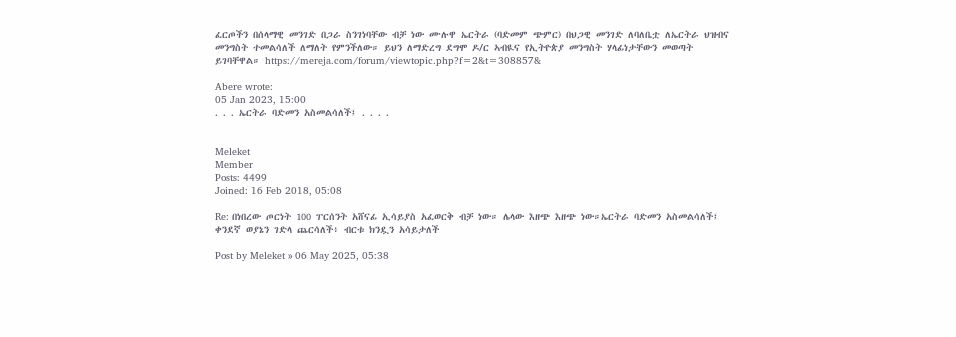ፈርጦችን በሰላማዊ መንገድ በጋራ ስንገነባቸው ብቻ ነው ሙሉዋ ኤርትራ (ባድመም ጭምር) በህጋዊ መንገድ ለባለቤቷ ለኤርትራ ህዝብና መንግስት ተመልሳለች ለማለት የምንችለው። ይህን ለማድረግ ደግሞ ዶ/ር ኣብዪና የኢትዮጵያ መንግስት ሃላፊነታቸውን መወጣት ይገባቸዋል። https://mereja.com/forum/viewtopic.php?f=2&t=308857&

Abere wrote:
05 Jan 2023, 15:00
. . . ኤርትራ ባድመን አስመልሳለች፤ . . . .


Meleket
Member
Posts: 4499
Joined: 16 Feb 2018, 05:08

Re: በነበረው ጦርነት 100 ፐርሰንት አሸናፊ ኢሳይያስ አፈወርቅ ብቻ ነው። ሌላው እዘጭ እዘጭ ነው።ኤርትራ ባድመን አስመልሳለች፤ ቀንደኛ ወያኔን ገድላ ጨርሳለች፥ ብርቱ ክንዷን አሳይታለች

Post by Meleket » 06 May 2025, 05:38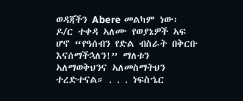ወዳጃችን Abere መልካም ነው፡ ዶ/ር ተቀዳ ኣለሙ የወያኔዎች ኣፍ ሆኖ “የዓሰብን የድል ብስራት በቅርቡ እናሰማችኋለን!” ማለቱን ኣለማወቅህንና ኣለመስማትህን ተረድተናል። . . . ነፍስኄር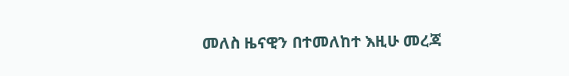መለስ ዜናዊን በተመለከተ እዚሁ መረጃ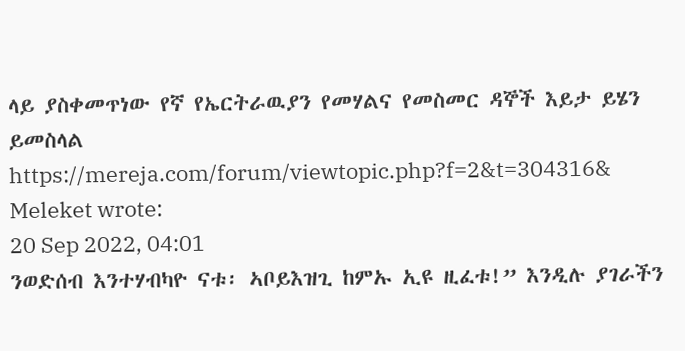ላይ ያስቀመጥነው የኛ የኤርትራዉያን የመሃልና የመስመር ዳኞች እይታ ይሄን ይመስላል https://mereja.com/forum/viewtopic.php?f=2&t=304316&
Meleket wrote:
20 Sep 2022, 04:01
ንወድሰብ እንተሃብካዮ ናቱ፡ ኣቦይእዝጊ ከምኡ ኢዩ ዚፈቱ!” እንዲሉ ያገራችን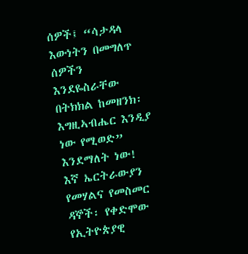ሰዎች፤ “ሳታዳላ እውነትን በመግለጥ ሰዎችን እንደዬስራቸው በትክክል ከመዘንክ፡ እግዚኣብሔር እንዲያ ነው የሚወድ” እንደማለት ነው! እኛ ኤርትራውያን የመሃልና የመስመር ዳኞች፡ የቀድሞው የኢትዮጵያዊ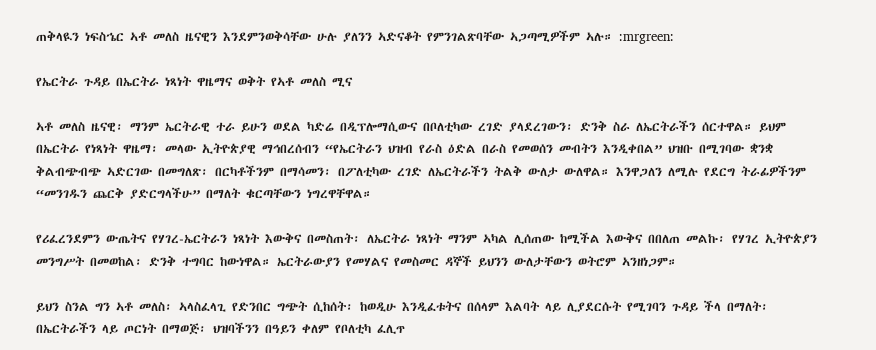ጠቅላዪን ነፍስኄር ኣቶ መለስ ዜናዊን እንደምንወቅሳቸው ሁሉ ያለንን ኣድናቆት የምንገልጽባቸው ኣጋጣሚዎችም ኣሉ። :mrgreen:

የኤርትራ ጉዳይ በኤርትራ ነጻነት ዋዜማና ወቅት የኣቶ መለስ ሚና

ኣቶ መለስ ዜናዊ፡ ማንም ኤርትራዊ ተራ ይሁን ወደል ካድሬ በዲፕሎማሲውና በቦለቲካው ረገድ ያላደረገውን፡ ድንቅ ስራ ለኤርትራችን ሰርተዋል። ይህም በኤርትራ የነጻነት ዋዜማ፡ መላው ኢትዮጵያዊ ማኅበረሰብን “የኤርትራን ህዝብ የራስ ዕድል በራስ የመወሰን መብትን እንዲቀበል” ህዝቡ በሚገባው ቋንቋ ቅልብጭብጭ ኣድርገው በመግለጽ፡ በርካቶችንም በማሳመን፡ በፖለቲካው ረገድ ለኤርትራችን ትልቅ ውለታ ውለዋል። እንዋጋለን ለሚሉ የደርግ ትራፊዎችንም “መንገዱን ጨርቅ ያድርግላችሁ” በማለት ቁርጣቸውን ነግረዋቸዋል።

የሪፈረንደምን ውጤትና የሃገረ-ኤርትራን ነጻነት እውቅና በመስጠት፡ ለኤርትራ ነጻነት ማንም ኣካል ሊሰጠው ከሚችል እውቅና በበለጠ መልኩ፡ የሃገረ ኢትዮጵያን መንግሥት በመወከል፡ ድንቅ ተግባር ከውነዋል። ኤርትራውያን የመሃልና የመስመር ዳኞች ይህንን ውለታቸውን ወትሮም ኣንዘነጋም።

ይህን ስንል ግን ኣቶ መለስ፡ ኣላስፈላጊ የድንበር ግጭት ሲከሰት፡ ከወዲሁ እንዲፈቱትና በሰላም እልባት ላይ ሊያደርሱት የሚገባን ጉዳይ ችላ በማለት፡ በኤርትራችን ላይ ጦርነት በማወጅ፡ ህዝባችንን በዓይን ቀለም የቦለቲካ ፈሊጥ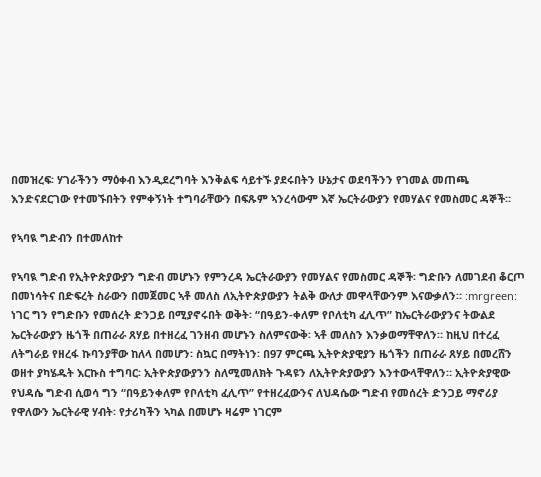በመዝረፍ፡ ሃገራችንን ማዕቀብ እንዲደረግባት እንቅልፍ ሳይተኙ ያደሩበትን ሁኔታና ወደባችንን የገመል መጠጫ እንድናደርገው የተመኙበትን የምቀኝነት ተግባራቸውን በፍጹም ኣንረሳውም እኛ ኤርትራውያን የመሃልና የመስመር ዳኞች።

የኣባዪ ግድብን በተመለከተ

የኣባዪ ግድብ የኢትዮጵያውያን ግድብ መሆኑን የምንረዳ ኤርትራውያን የመሃልና የመስመር ዳኞች፡ ግድቡን ለመገደብ ቆርጦ በመነሳትና በድፍረት ስራውን በመጀመር ኣቶ መለስ ለኢትዮጵያውያን ትልቅ ውለታ መዋላቸውንም እናውቃለን። :mrgreen: ነገር ግን የግድቡን የመሰረት ድንጋይ በሚያኖሩበት ወቅት፡ “በዓይን-ቀለም የቦለቲካ ፈሊጥ” ከኤርትራውያንና ትውልደ ኤርትራውያን ዜጎች በጠራራ ጸሃይ በተዘረፈ ገንዘብ መሆኑን ስለምናውቅ፡ ኣቶ መለስን እንቃወማቸዋለን። ከዚህ በተረፈ ለትግራይ የዘረፋ ኩባንያቸው ከለላ በመሆን፡ ስኳር በማትነን፡ በ97 ምርጫ ኢትዮጵያዊያን ዜጎችን በጠራራ ጸሃይ በመረሸን ወዘተ ያካሄዱት እርኩስ ተግባር፡ ኢትዮጵያውያንን ስለሚመለክት ጉዳዩን ለኢትዮጵያውያን እንተውላቸዋለን። ኢትዮጵያዊው የህዳሴ ግድብ ሲወሳ ግን “በዓይንቀለም የቦለቲካ ፈሊጥ” የተዘረፈውንና ለህዳሴው ግድብ የመሰረት ድንጋይ ማኖሪያ የዋለውን ኤርትራዊ ሃብት፡ የታሪካችን ኣካል በመሆኑ ዛሬም ነገርም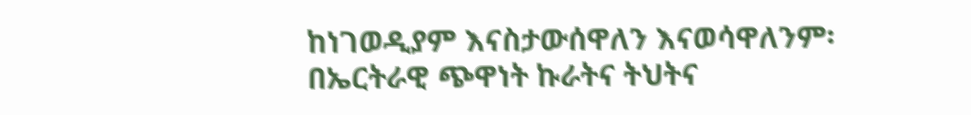ከነገወዲያም እናስታውሰዋለን እናወሳዋለንም፡ በኤርትራዊ ጭዋነት ኩራትና ትህትና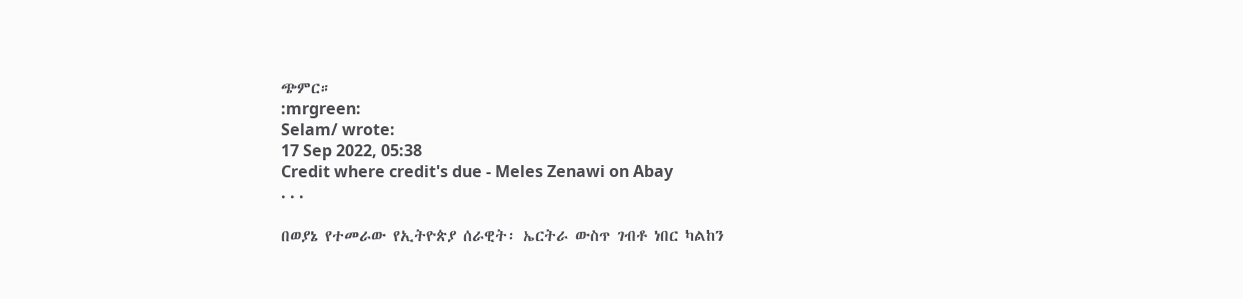ጭምር።
:mrgreen:
Selam/ wrote:
17 Sep 2022, 05:38
Credit where credit's due - Meles Zenawi on Abay
. . .

በወያኔ የተመራው የኢትዮጵያ ሰራዊት፡ ኤርትራ ውስጥ ገብቶ ነበር ካልከን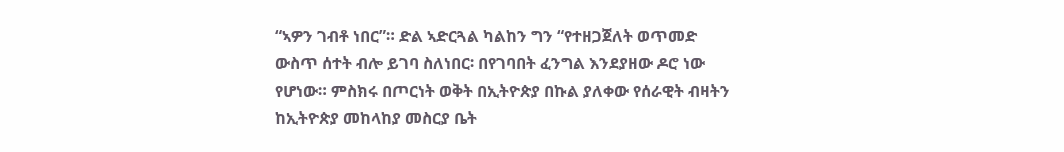“ኣዎን ገብቶ ነበር”። ድል ኣድርጓል ካልከን ግን “የተዘጋጀለት ወጥመድ ውስጥ ሰተት ብሎ ይገባ ስለነበር፡ በየገባበት ፈንግል እንደያዘው ዶሮ ነው የሆነው። ምስክሩ በጦርነት ወቅት በኢትዮጵያ በኩል ያለቀው የሰራዊት ብዛትን ከኢትዮጵያ መከላከያ መስርያ ቤት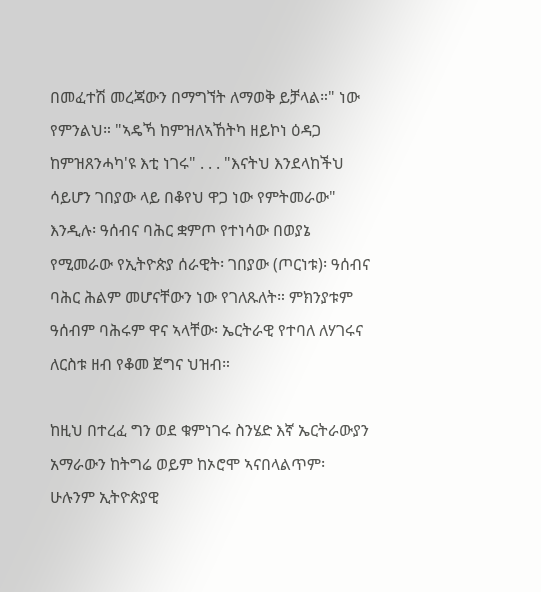በመፈተሽ መረጃውን በማግኘት ለማወቅ ይቻላል።" ነው የምንልህ። "ኣዴኻ ከምዝለኣኸትካ ዘይኮነ ዕዳጋ ከምዝጸንሓካ'ዩ እቲ ነገሩ" . . . "እናትህ እንደላከችህ ሳይሆን ገበያው ላይ በቆየህ ዋጋ ነው የምትመራው" እንዲሉ፡ ዓሰብና ባሕር ቋምጦ የተነሳው በወያኔ የሚመራው የኢትዮጵያ ሰራዊት፡ ገበያው (ጦርነቱ)፡ ዓሰብና ባሕር ሕልም መሆናቸውን ነው የገለጹለት። ምክንያቱም ዓሰብም ባሕሩም ዋና ኣላቸው፡ ኤርትራዊ የተባለ ለሃገሩና ለርስቱ ዘብ የቆመ ጀግና ህዝብ።

ከዚህ በተረፈ ግን ወደ ቁምነገሩ ስንሄድ እኛ ኤርትራውያን አማራውን ከትግሬ ወይም ከኦሮሞ ኣናበላልጥም፡ ሁሉንም ኢትዮጵያዊ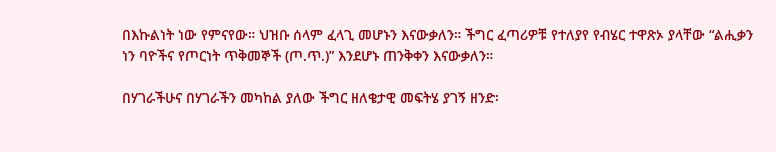በእኩልነት ነው የምናየው። ህዝቡ ሰላም ፈላጊ መሆኑን እናውቃለን። ችግር ፈጣሪዎቹ የተለያየ የብሄር ተዋጽኦ ያላቸው “ልሒቃን ነን ባዮችና የጦርነት ጥቅመኞች (ጦ.ጥ.)” እንደሆኑ ጠንቅቀን እናውቃለን።

በሃገራችሁና በሃገራችን መካከል ያለው ችግር ዘለቄታዊ መፍትሄ ያገኝ ዘንድ፡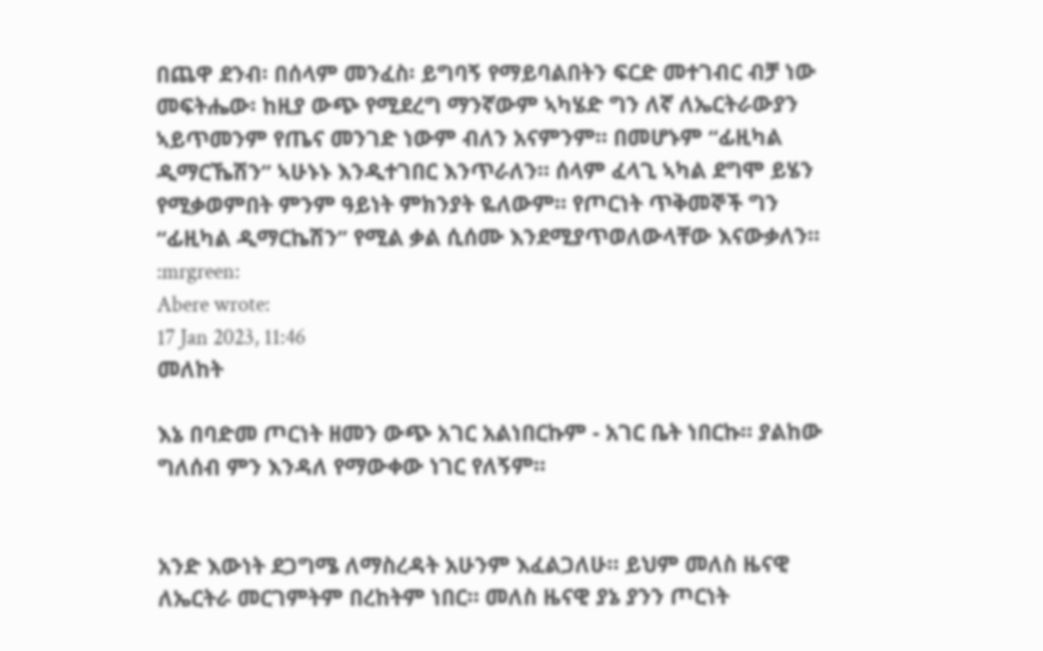በጨዋ ደንብ፡ በሰላም መንፈስ፡ ይግባኝ የማይባልበትን ፍርድ መተገብር ብቻ ነው መፍትሔው፡ ከዚያ ውጭ የሚደረግ ማንኛውም ኣካሄድ ግን ለኛ ለኤርትራውያን ኣይጥመንም የጤና መንገድ ነውም ብለን አናምንም። በመሆኑም “ፊዚካል ዲማርኼሽን” ኣሁኑኑ እንዲተገበር እንጥራለን። ሰላም ፈላጊ ኣካል ደግሞ ይሄን የሚቃወምበት ምንም ዓይነት ምክንያት ዬለውም። የጦርነት ጥቅመኞች ግን “ፊዚካል ዲማርኬሽን” የሚል ቃል ሲሰሙ እንደሚያጥወለውላቸው እናውቃለን።
:mrgreen:
Abere wrote:
17 Jan 2023, 11:46
መለከት

እኔ በባድመ ጦርነት ዘመን ውጭ አገር አልነበርኩም - አገር ቤት ነበርኩ። ያልከው ግለሰብ ምን እንዳለ የማውቀው ነገር የለኝም።


አንድ እውነት ደጋግሜ ለማስረዳት አሁንም እፈልጋለሁ። ይህም መለስ ዜናዊ ለኤርትራ መርገምትም በረከትም ነበር። መለስ ዜናዊ ያኔ ያንን ጦርነት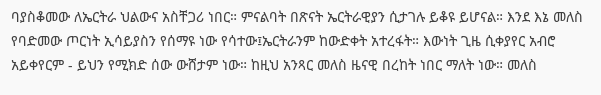ባያስቆመው ለኤርትራ ህልውና አስቸጋሪ ነበር። ምናልባት በጽናት ኤርትራዊያን ሲታገሉ ይቆዩ ይሆናል። እንደ እኔ መለስ የባድመው ጦርነት ኢሳይያስን የሰማዩ ነው የሳተው፤ኤርትራንም ከውድቀት አተረፋት። እውነት ጊዜ ሲቀያየር አብሮ አይቀየርም - ይህን የሚክድ ሰው ውሸታም ነው። ከዚህ አንጻር መለስ ዜናዊ በረከት ነበር ማለት ነው። መለስ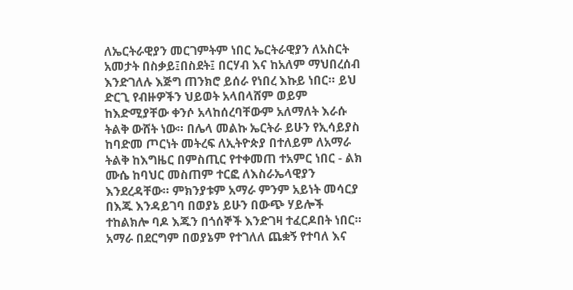ለኤርትራዊያን መርገምትም ነበር ኤርትራዊያን ለአስርት አመታት በስቃይ፤በስደት፤ በርሃብ እና ከአለም ማህበረሰብ እንድገለሉ እጅግ ጠንክሮ ይሰራ የነበረ እኩይ ነበር። ይህ ድርጊ የብዙዎችን ህይወት አላበላሸም ወይም ከእድሚያቸው ቀንሶ አላከሰረባቸውም አለማለት እራሱ ትልቅ ውሸት ነው። በሌላ መልኩ ኤርትራ ይሁን የኢሳይያስ ከባድመ ጦርነት መትረፍ ለኢትዮጵያ በተለይም ለአማራ ትልቅ ከእግዜር በምስጢር የተቀመጠ ተአምር ነበር - ልክ ሙሴ ከባህር መስጠም ተርፎ ለእስራኤላዊያን እንደረዳቸው። ምክንያቱም አማራ ምንም አይነት መሳርያ በእጁ እንዳይገባ በወያኔ ይሁን በውጭ ሃይሎች ተከልክሎ ባዶ እጁን በጎሰኞች እንድገዛ ተፈርዶበት ነበር። አማራ በደርግም በወያኔም የተገለለ ጨቋኝ የተባለ እና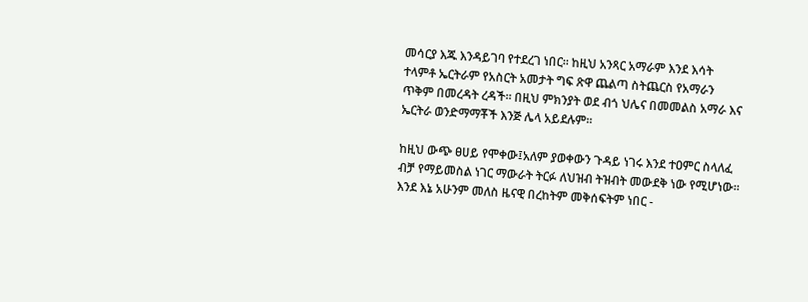መሳርያ እጁ እንዳይገባ የተደረገ ነበር። ከዚህ አንጻር አማራም እንደ እሳት ተላምቶ ኤርትራም የአስርት አመታት ግፍ ጽዋ ጨልጣ ስትጨርስ የአማራን ጥቅም በመረዳት ረዳች። በዚህ ምክንያት ወደ ብጎ ህሌና በመመልስ አማራ እና ኤርትራ ወንድማማቾች እንጅ ሌላ አይደሉም።

ከዚህ ውጭ ፀሀይ የሞቀው፤አለም ያወቀውን ጉዳይ ነገሩ እንደ ተዐምር ስላለፈ ብቻ የማይመስል ነገር ማውራት ትርፉ ለህዝብ ትዝብት መውደቅ ነው የሚሆነው። እንደ እኔ አሁንም መለስ ዜናዊ በረከትም መቅሰፍትም ነበር -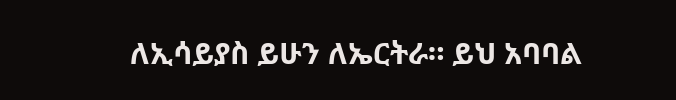ለኢሳይያስ ይሁን ለኤርትራ። ይህ አባባል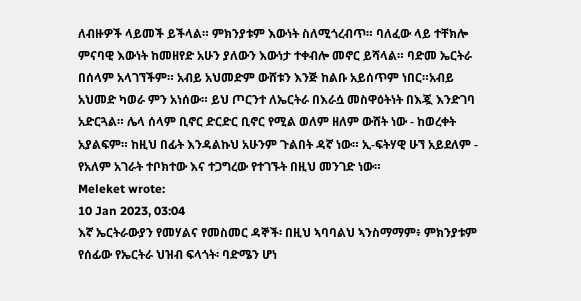ለብዙዎች ላይመች ይችላል። ምክንያቱም እውነት ስለሚጎረብጥ። ባለፈው ላይ ተቸክሎ ምናባዊ እውነት ከመዘየድ አሁን ያለውን እውነታ ተቀብሎ መኖር ይሻላል። ባድመ ኤርትራ በሰላም አላገኘችም። አብይ አህመድም ውሸቱን እንጅ ከልቡ አይሰጥም ነበር።አብይ አህመድ ካወራ ምን አነሰው። ይህ ጦርንተ ለኤርትራ በእራሷ መስዋዕትነት በእጇ እንድገባ አድርጓል። ሌላ ሰላም ቢኖር ድርድር ቢኖር የሚል ወለም ዘለም ውሸት ነው - ከወረቀት አያልፍም። ከዚህ በፊት እንዳልኩህ አሁንም ጉልበት ዳኛ ነው። ኢ-ፍትሃዊ ሁኘ አይደለም - የአለም አገራት ተቦክተው እና ተጋግረው የተገኙት በዚህ መንገድ ነው።
Meleket wrote:
10 Jan 2023, 03:04
እኛ ኤርትራውያን የመሃልና የመስመር ዳኞች፡ በዚህ ኣባባልህ ኣንስማማም፥ ምክንያቱም የሰፊው የኤርትራ ህዝብ ፍላጎት፡ ባድሜን ሆነ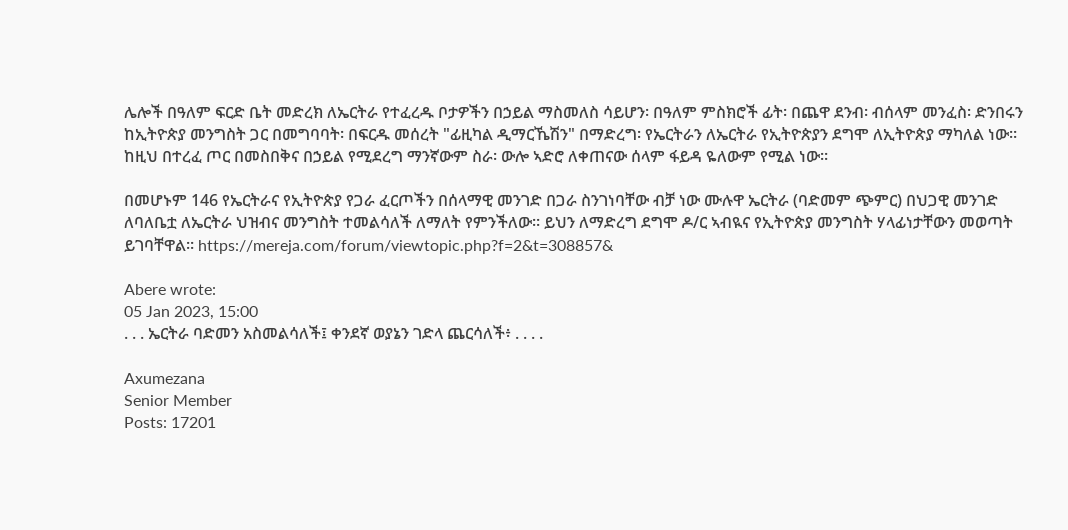ሌሎች በዓለም ፍርድ ቤት መድረክ ለኤርትራ የተፈረዱ ቦታዎችን በኃይል ማስመለስ ሳይሆን፡ በዓለም ምስክሮች ፊት፡ በጨዋ ደንብ፡ ብሰላም መንፈስ፡ ድንበሩን ከኢትዮጵያ መንግስት ጋር በመግባባት፡ በፍርዱ መሰረት "ፊዚካል ዲማርኼሽን" በማድረግ፡ የኤርትራን ለኤርትራ የኢትዮጵያን ደግሞ ለኢትዮጵያ ማካለል ነው። ከዚህ በተረፈ ጦር በመስበቅና በኃይል የሚደረግ ማንኛውም ስራ፡ ውሎ ኣድሮ ለቀጠናው ሰላም ፋይዳ ዬለውም የሚል ነው።

በመሆኑም 146 የኤርትራና የኢትዮጵያ የጋራ ፈርጦችን በሰላማዊ መንገድ በጋራ ስንገነባቸው ብቻ ነው ሙሉዋ ኤርትራ (ባድመም ጭምር) በህጋዊ መንገድ ለባለቤቷ ለኤርትራ ህዝብና መንግስት ተመልሳለች ለማለት የምንችለው። ይህን ለማድረግ ደግሞ ዶ/ር ኣብዪና የኢትዮጵያ መንግስት ሃላፊነታቸውን መወጣት ይገባቸዋል። https://mereja.com/forum/viewtopic.php?f=2&t=308857&

Abere wrote:
05 Jan 2023, 15:00
. . . ኤርትራ ባድመን አስመልሳለች፤ ቀንደኛ ወያኔን ገድላ ጨርሳለች፥ . . . .

Axumezana
Senior Member
Posts: 17201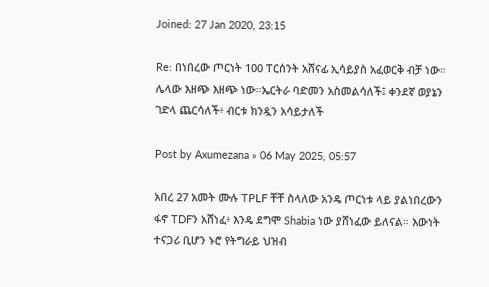Joined: 27 Jan 2020, 23:15

Re: በነበረው ጦርነት 100 ፐርሰንት አሸናፊ ኢሳይያስ አፈወርቅ ብቻ ነው። ሌላው እዘጭ እዘጭ ነው።ኤርትራ ባድመን አስመልሳለች፤ ቀንደኛ ወያኔን ገድላ ጨርሳለች፥ ብርቱ ክንዷን አሳይታለች

Post by Axumezana » 06 May 2025, 05:57

አበረ 27 አመት ሙሉ TPLF ቸቸ ስላለው አንዴ ጦርነቱ ላይ ያልነበረውን ፋኖ TDFን አሸነፈ፥ እንዴ ደግሞ Shabia ነው ያሸነፈው ይለናል። እውነት ተናጋሪ ቢሆን ኑሮ የትግራይ ህዝብ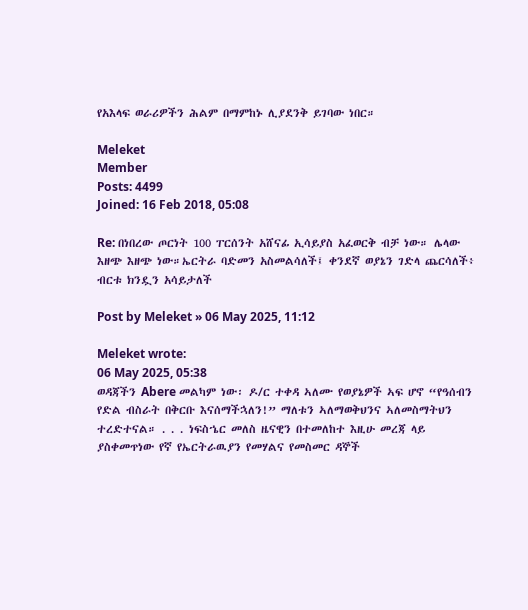የአእላፍ ወራሪዎችን ሕልም በማምከኑ ሊያደንቅ ይገባው ነበር።

Meleket
Member
Posts: 4499
Joined: 16 Feb 2018, 05:08

Re: በነበረው ጦርነት 100 ፐርሰንት አሸናፊ ኢሳይያስ አፈወርቅ ብቻ ነው። ሌላው እዘጭ እዘጭ ነው።ኤርትራ ባድመን አስመልሳለች፤ ቀንደኛ ወያኔን ገድላ ጨርሳለች፥ ብርቱ ክንዷን አሳይታለች

Post by Meleket » 06 May 2025, 11:12

Meleket wrote:
06 May 2025, 05:38
ወዳጃችን Abere መልካም ነው፡ ዶ/ር ተቀዳ ኣለሙ የወያኔዎች ኣፍ ሆኖ “የዓሰብን የድል ብስራት በቅርቡ እናሰማችኋለን!” ማለቱን ኣለማወቅህንና ኣለመስማትህን ተረድተናል። . . . ነፍስኄር መለስ ዜናዊን በተመለከተ እዚሁ መረጃ ላይ ያስቀመጥነው የኛ የኤርትራዉያን የመሃልና የመስመር ዳኞች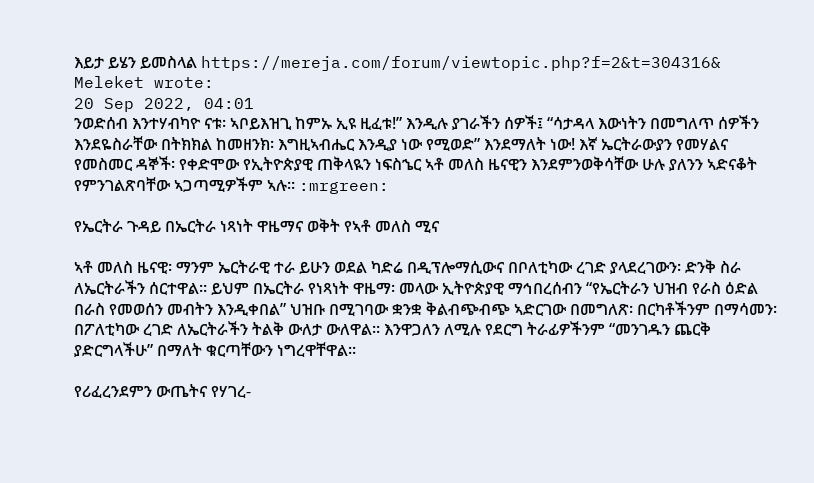እይታ ይሄን ይመስላል https://mereja.com/forum/viewtopic.php?f=2&t=304316&
Meleket wrote:
20 Sep 2022, 04:01
ንወድሰብ እንተሃብካዮ ናቱ፡ ኣቦይእዝጊ ከምኡ ኢዩ ዚፈቱ!” እንዲሉ ያገራችን ሰዎች፤ “ሳታዳላ እውነትን በመግለጥ ሰዎችን እንደዬስራቸው በትክክል ከመዘንክ፡ እግዚኣብሔር እንዲያ ነው የሚወድ” እንደማለት ነው! እኛ ኤርትራውያን የመሃልና የመስመር ዳኞች፡ የቀድሞው የኢትዮጵያዊ ጠቅላዪን ነፍስኄር ኣቶ መለስ ዜናዊን እንደምንወቅሳቸው ሁሉ ያለንን ኣድናቆት የምንገልጽባቸው ኣጋጣሚዎችም ኣሉ። :mrgreen:

የኤርትራ ጉዳይ በኤርትራ ነጻነት ዋዜማና ወቅት የኣቶ መለስ ሚና

ኣቶ መለስ ዜናዊ፡ ማንም ኤርትራዊ ተራ ይሁን ወደል ካድሬ በዲፕሎማሲውና በቦለቲካው ረገድ ያላደረገውን፡ ድንቅ ስራ ለኤርትራችን ሰርተዋል። ይህም በኤርትራ የነጻነት ዋዜማ፡ መላው ኢትዮጵያዊ ማኅበረሰብን “የኤርትራን ህዝብ የራስ ዕድል በራስ የመወሰን መብትን እንዲቀበል” ህዝቡ በሚገባው ቋንቋ ቅልብጭብጭ ኣድርገው በመግለጽ፡ በርካቶችንም በማሳመን፡ በፖለቲካው ረገድ ለኤርትራችን ትልቅ ውለታ ውለዋል። እንዋጋለን ለሚሉ የደርግ ትራፊዎችንም “መንገዱን ጨርቅ ያድርግላችሁ” በማለት ቁርጣቸውን ነግረዋቸዋል።

የሪፈረንደምን ውጤትና የሃገረ-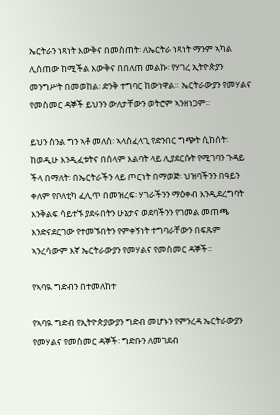ኤርትራን ነጻነት እውቅና በመስጠት፡ ለኤርትራ ነጻነት ማንም ኣካል ሊሰጠው ከሚችል እውቅና በበለጠ መልኩ፡ የሃገረ ኢትዮጵያን መንግሥት በመወከል፡ ድንቅ ተግባር ከውነዋል። ኤርትራውያን የመሃልና የመስመር ዳኞች ይህንን ውለታቸውን ወትሮም ኣንዘነጋም።

ይህን ስንል ግን ኣቶ መለስ፡ ኣላስፈላጊ የድንበር ግጭት ሲከሰት፡ ከወዲሁ እንዲፈቱትና በሰላም እልባት ላይ ሊያደርሱት የሚገባን ጉዳይ ችላ በማለት፡ በኤርትራችን ላይ ጦርነት በማወጅ፡ ህዝባችንን በዓይን ቀለም የቦለቲካ ፈሊጥ በመዝረፍ፡ ሃገራችንን ማዕቀብ እንዲደረግባት እንቅልፍ ሳይተኙ ያደሩበትን ሁኔታና ወደባችንን የገመል መጠጫ እንድናደርገው የተመኙበትን የምቀኝነት ተግባራቸውን በፍጹም ኣንረሳውም እኛ ኤርትራውያን የመሃልና የመስመር ዳኞች።

የኣባዪ ግድብን በተመለከተ

የኣባዪ ግድብ የኢትዮጵያውያን ግድብ መሆኑን የምንረዳ ኤርትራውያን የመሃልና የመስመር ዳኞች፡ ግድቡን ለመገደብ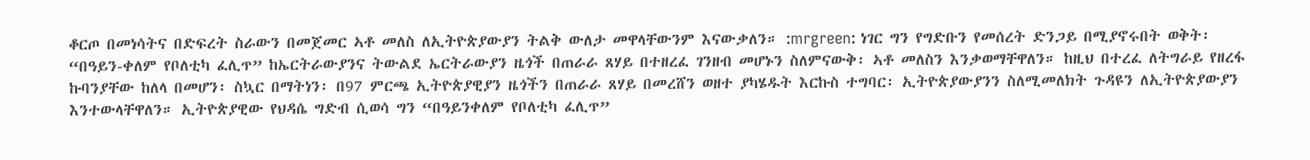ቆርጦ በመነሳትና በድፍረት ስራውን በመጀመር ኣቶ መለስ ለኢትዮጵያውያን ትልቅ ውለታ መዋላቸውንም እናውቃለን። :mrgreen: ነገር ግን የግድቡን የመሰረት ድንጋይ በሚያኖሩበት ወቅት፡ “በዓይን-ቀለም የቦለቲካ ፈሊጥ” ከኤርትራውያንና ትውልደ ኤርትራውያን ዜጎች በጠራራ ጸሃይ በተዘረፈ ገንዘብ መሆኑን ስለምናውቅ፡ ኣቶ መለስን እንቃወማቸዋለን። ከዚህ በተረፈ ለትግራይ የዘረፋ ኩባንያቸው ከለላ በመሆን፡ ስኳር በማትነን፡ በ97 ምርጫ ኢትዮጵያዊያን ዜጎችን በጠራራ ጸሃይ በመረሸን ወዘተ ያካሄዱት እርኩስ ተግባር፡ ኢትዮጵያውያንን ስለሚመለክት ጉዳዩን ለኢትዮጵያውያን እንተውላቸዋለን። ኢትዮጵያዊው የህዳሴ ግድብ ሲወሳ ግን “በዓይንቀለም የቦለቲካ ፈሊጥ”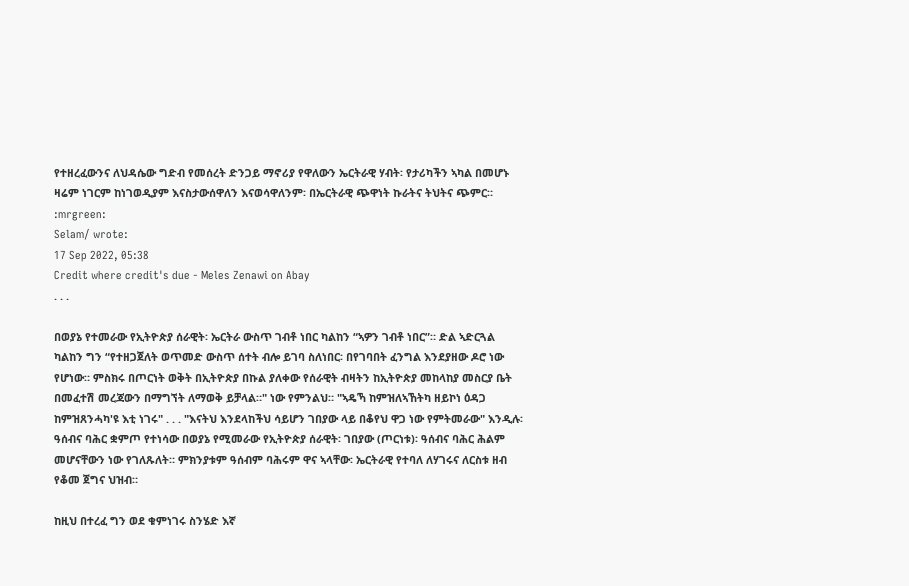የተዘረፈውንና ለህዳሴው ግድብ የመሰረት ድንጋይ ማኖሪያ የዋለውን ኤርትራዊ ሃብት፡ የታሪካችን ኣካል በመሆኑ ዛሬም ነገርም ከነገወዲያም እናስታውሰዋለን እናወሳዋለንም፡ በኤርትራዊ ጭዋነት ኩራትና ትህትና ጭምር።
:mrgreen:
Selam/ wrote:
17 Sep 2022, 05:38
Credit where credit's due - Meles Zenawi on Abay
. . .

በወያኔ የተመራው የኢትዮጵያ ሰራዊት፡ ኤርትራ ውስጥ ገብቶ ነበር ካልከን “ኣዎን ገብቶ ነበር”። ድል ኣድርጓል ካልከን ግን “የተዘጋጀለት ወጥመድ ውስጥ ሰተት ብሎ ይገባ ስለነበር፡ በየገባበት ፈንግል እንደያዘው ዶሮ ነው የሆነው። ምስክሩ በጦርነት ወቅት በኢትዮጵያ በኩል ያለቀው የሰራዊት ብዛትን ከኢትዮጵያ መከላከያ መስርያ ቤት በመፈተሽ መረጃውን በማግኘት ለማወቅ ይቻላል።" ነው የምንልህ። "ኣዴኻ ከምዝለኣኸትካ ዘይኮነ ዕዳጋ ከምዝጸንሓካ'ዩ እቲ ነገሩ" . . . "እናትህ እንደላከችህ ሳይሆን ገበያው ላይ በቆየህ ዋጋ ነው የምትመራው" እንዲሉ፡ ዓሰብና ባሕር ቋምጦ የተነሳው በወያኔ የሚመራው የኢትዮጵያ ሰራዊት፡ ገበያው (ጦርነቱ)፡ ዓሰብና ባሕር ሕልም መሆናቸውን ነው የገለጹለት። ምክንያቱም ዓሰብም ባሕሩም ዋና ኣላቸው፡ ኤርትራዊ የተባለ ለሃገሩና ለርስቱ ዘብ የቆመ ጀግና ህዝብ።

ከዚህ በተረፈ ግን ወደ ቁምነገሩ ስንሄድ እኛ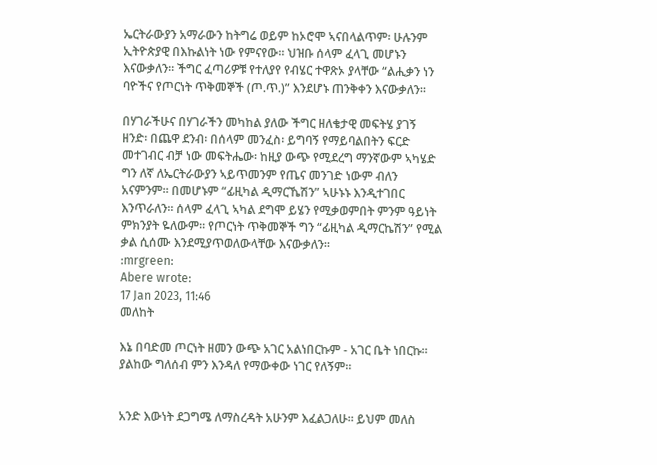ኤርትራውያን አማራውን ከትግሬ ወይም ከኦሮሞ ኣናበላልጥም፡ ሁሉንም ኢትዮጵያዊ በእኩልነት ነው የምናየው። ህዝቡ ሰላም ፈላጊ መሆኑን እናውቃለን። ችግር ፈጣሪዎቹ የተለያየ የብሄር ተዋጽኦ ያላቸው “ልሒቃን ነን ባዮችና የጦርነት ጥቅመኞች (ጦ.ጥ.)” እንደሆኑ ጠንቅቀን እናውቃለን።

በሃገራችሁና በሃገራችን መካከል ያለው ችግር ዘለቄታዊ መፍትሄ ያገኝ ዘንድ፡ በጨዋ ደንብ፡ በሰላም መንፈስ፡ ይግባኝ የማይባልበትን ፍርድ መተገብር ብቻ ነው መፍትሔው፡ ከዚያ ውጭ የሚደረግ ማንኛውም ኣካሄድ ግን ለኛ ለኤርትራውያን ኣይጥመንም የጤና መንገድ ነውም ብለን አናምንም። በመሆኑም “ፊዚካል ዲማርኼሽን” ኣሁኑኑ እንዲተገበር እንጥራለን። ሰላም ፈላጊ ኣካል ደግሞ ይሄን የሚቃወምበት ምንም ዓይነት ምክንያት ዬለውም። የጦርነት ጥቅመኞች ግን “ፊዚካል ዲማርኬሽን” የሚል ቃል ሲሰሙ እንደሚያጥወለውላቸው እናውቃለን።
:mrgreen:
Abere wrote:
17 Jan 2023, 11:46
መለከት

እኔ በባድመ ጦርነት ዘመን ውጭ አገር አልነበርኩም - አገር ቤት ነበርኩ። ያልከው ግለሰብ ምን እንዳለ የማውቀው ነገር የለኝም።


አንድ እውነት ደጋግሜ ለማስረዳት አሁንም እፈልጋለሁ። ይህም መለስ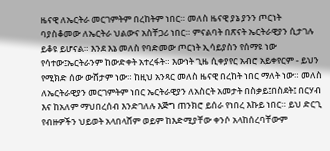ዜናዊ ለኤርትራ መርገምትም በረከትም ነበር። መለስ ዜናዊ ያኔ ያንን ጦርነት ባያስቆመው ለኤርትራ ህልውና አስቸጋሪ ነበር። ምናልባት በጽናት ኤርትራዊያን ሲታገሉ ይቆዩ ይሆናል። እንደ እኔ መለስ የባድመው ጦርነት ኢሳይያስን የሰማዩ ነው የሳተው፤ኤርትራንም ከውድቀት አተረፋት። እውነት ጊዜ ሲቀያየር አብሮ አይቀየርም - ይህን የሚክድ ሰው ውሸታም ነው። ከዚህ አንጻር መለስ ዜናዊ በረከት ነበር ማለት ነው። መለስ ለኤርትራዊያን መርገምትም ነበር ኤርትራዊያን ለአስርት አመታት በስቃይ፤በስደት፤ በርሃብ እና ከአለም ማህበረሰብ እንድገለሉ እጅግ ጠንክሮ ይሰራ የነበረ እኩይ ነበር። ይህ ድርጊ የብዙዎችን ህይወት አላበላሸም ወይም ከእድሚያቸው ቀንሶ አላከሰረባቸውም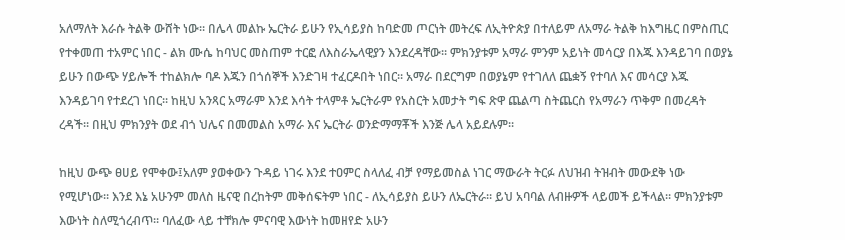አለማለት እራሱ ትልቅ ውሸት ነው። በሌላ መልኩ ኤርትራ ይሁን የኢሳይያስ ከባድመ ጦርነት መትረፍ ለኢትዮጵያ በተለይም ለአማራ ትልቅ ከእግዜር በምስጢር የተቀመጠ ተአምር ነበር - ልክ ሙሴ ከባህር መስጠም ተርፎ ለእስራኤላዊያን እንደረዳቸው። ምክንያቱም አማራ ምንም አይነት መሳርያ በእጁ እንዳይገባ በወያኔ ይሁን በውጭ ሃይሎች ተከልክሎ ባዶ እጁን በጎሰኞች እንድገዛ ተፈርዶበት ነበር። አማራ በደርግም በወያኔም የተገለለ ጨቋኝ የተባለ እና መሳርያ እጁ እንዳይገባ የተደረገ ነበር። ከዚህ አንጻር አማራም እንደ እሳት ተላምቶ ኤርትራም የአስርት አመታት ግፍ ጽዋ ጨልጣ ስትጨርስ የአማራን ጥቅም በመረዳት ረዳች። በዚህ ምክንያት ወደ ብጎ ህሌና በመመልስ አማራ እና ኤርትራ ወንድማማቾች እንጅ ሌላ አይደሉም።

ከዚህ ውጭ ፀሀይ የሞቀው፤አለም ያወቀውን ጉዳይ ነገሩ እንደ ተዐምር ስላለፈ ብቻ የማይመስል ነገር ማውራት ትርፉ ለህዝብ ትዝብት መውደቅ ነው የሚሆነው። እንደ እኔ አሁንም መለስ ዜናዊ በረከትም መቅሰፍትም ነበር - ለኢሳይያስ ይሁን ለኤርትራ። ይህ አባባል ለብዙዎች ላይመች ይችላል። ምክንያቱም እውነት ስለሚጎረብጥ። ባለፈው ላይ ተቸክሎ ምናባዊ እውነት ከመዘየድ አሁን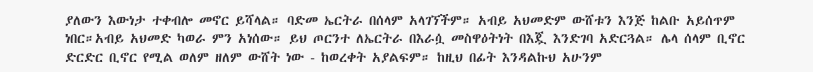ያለውን እውነታ ተቀብሎ መኖር ይሻላል። ባድመ ኤርትራ በሰላም አላገኘችም። አብይ አህመድም ውሸቱን እንጅ ከልቡ አይሰጥም ነበር።አብይ አህመድ ካወራ ምን አነሰው። ይህ ጦርንተ ለኤርትራ በእራሷ መስዋዕትነት በእጇ እንድገባ አድርጓል። ሌላ ሰላም ቢኖር ድርድር ቢኖር የሚል ወለም ዘለም ውሸት ነው - ከወረቀት አያልፍም። ከዚህ በፊት እንዳልኩህ አሁንም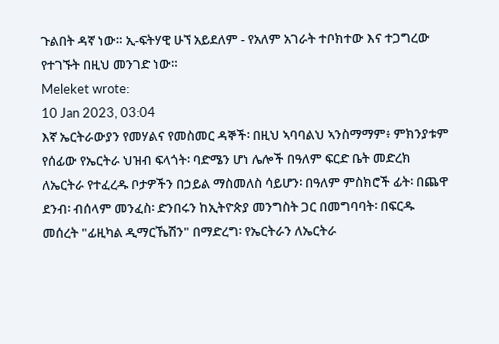ጉልበት ዳኛ ነው። ኢ-ፍትሃዊ ሁኘ አይደለም - የአለም አገራት ተቦክተው እና ተጋግረው የተገኙት በዚህ መንገድ ነው።
Meleket wrote:
10 Jan 2023, 03:04
እኛ ኤርትራውያን የመሃልና የመስመር ዳኞች፡ በዚህ ኣባባልህ ኣንስማማም፥ ምክንያቱም የሰፊው የኤርትራ ህዝብ ፍላጎት፡ ባድሜን ሆነ ሌሎች በዓለም ፍርድ ቤት መድረክ ለኤርትራ የተፈረዱ ቦታዎችን በኃይል ማስመለስ ሳይሆን፡ በዓለም ምስክሮች ፊት፡ በጨዋ ደንብ፡ ብሰላም መንፈስ፡ ድንበሩን ከኢትዮጵያ መንግስት ጋር በመግባባት፡ በፍርዱ መሰረት "ፊዚካል ዲማርኼሽን" በማድረግ፡ የኤርትራን ለኤርትራ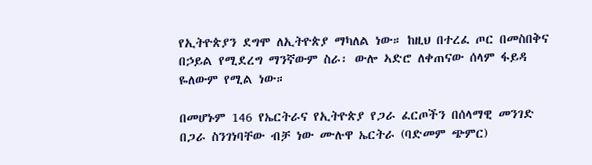የኢትዮጵያን ደግሞ ለኢትዮጵያ ማካለል ነው። ከዚህ በተረፈ ጦር በመስበቅና በኃይል የሚደረግ ማንኛውም ስራ፡ ውሎ ኣድሮ ለቀጠናው ሰላም ፋይዳ ዬለውም የሚል ነው።

በመሆኑም 146 የኤርትራና የኢትዮጵያ የጋራ ፈርጦችን በሰላማዊ መንገድ በጋራ ስንገነባቸው ብቻ ነው ሙሉዋ ኤርትራ (ባድመም ጭምር)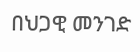በህጋዊ መንገድ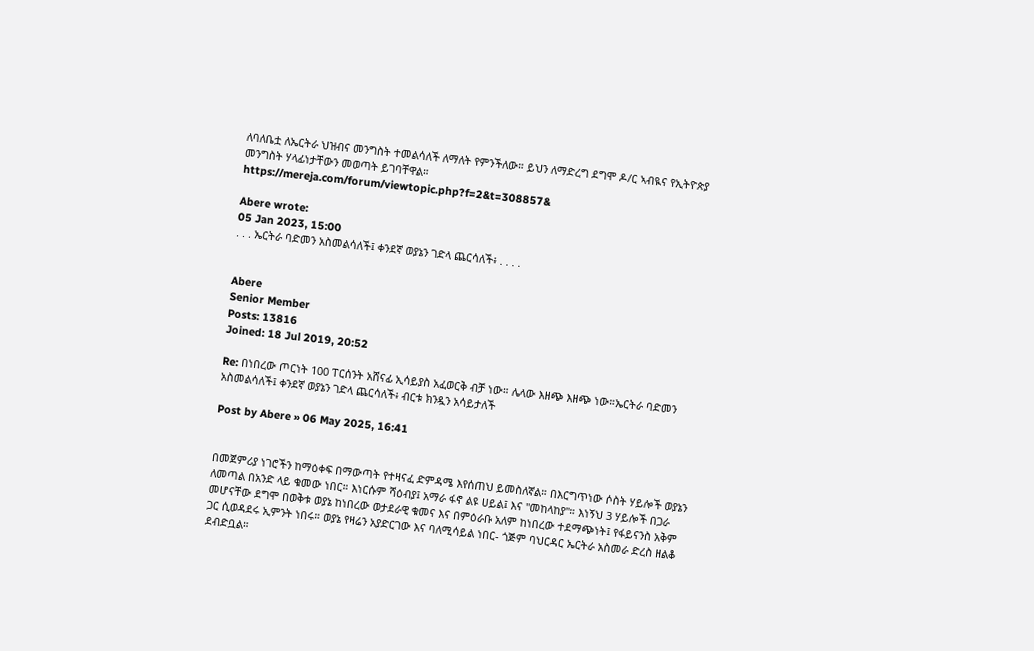ለባለቤቷ ለኤርትራ ህዝብና መንግስት ተመልሳለች ለማለት የምንችለው። ይህን ለማድረግ ደግሞ ዶ/ር ኣብዪና የኢትዮጵያ መንግስት ሃላፊነታቸውን መወጣት ይገባቸዋል። https://mereja.com/forum/viewtopic.php?f=2&t=308857&

Abere wrote:
05 Jan 2023, 15:00
. . . ኤርትራ ባድመን አስመልሳለች፤ ቀንደኛ ወያኔን ገድላ ጨርሳለች፥ . . . .


Abere
Senior Member
Posts: 13816
Joined: 18 Jul 2019, 20:52

Re: በነበረው ጦርነት 100 ፐርሰንት አሸናፊ ኢሳይያስ አፈወርቅ ብቻ ነው። ሌላው እዘጭ እዘጭ ነው።ኤርትራ ባድመን አስመልሳለች፤ ቀንደኛ ወያኔን ገድላ ጨርሳለች፥ ብርቱ ክንዷን አሳይታለች

Post by Abere » 06 May 2025, 16:41


በመጀምሪያ ነገሮችን ከማዕቀፍ በማውጣት የተዛናፈ ድምዳሜ እየሰጠህ ይመስለኛል። በእርግጥነው ሶስት ሃይሎች ወያኔን ለመጣል በአንድ ላይ ቁመው ነበር። እነርሱም ሻዕብያ፤ አማራ ፋኖ ልዩ ሀይል፤ እና "መከላከያ"። እነኝህ 3 ሃይሎች በጋራ መሆናቸው ደግሞ በወቅቱ ወያኔ ከነበረው ወታደራዊ ቁመና እና በምዕራቡ አለም ከነበረው ተደማጭነት፤ የፋይናንስ አቅም ጋር ሲወዳደሩ ኢምንት ነበሩ። ወያኔ የዛሬን አያድርገው እና ባለሚሳይል ነበር- ጎጅም ባህርዳር ኤርትራ አስመራ ድረስ ዘልቆ ደብድቧል።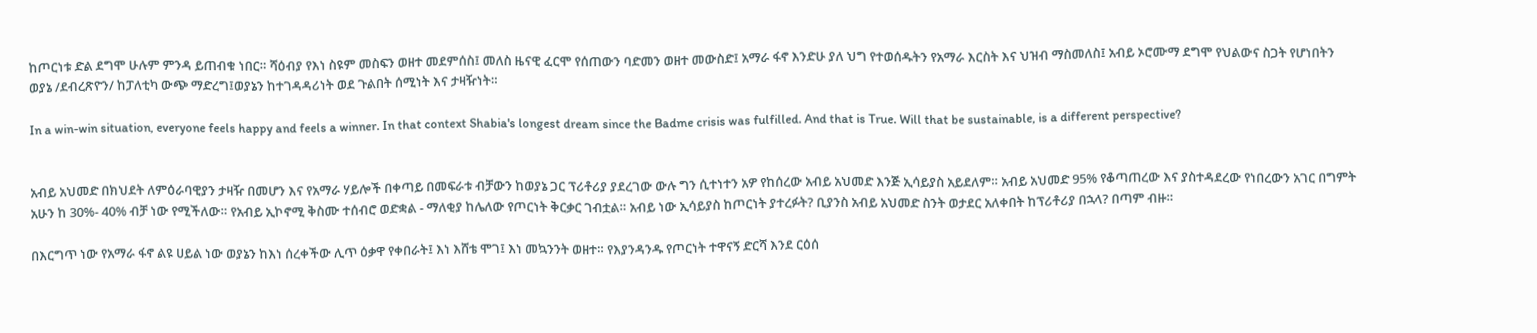ከጦርነቱ ድል ደግሞ ሁሉም ምንዳ ይጠብቁ ነበር። ሻዕብያ የእነ ስዩም መስፍን ወዘተ መደምሰስ፤ መለስ ዜናዊ ፈርሞ የሰጠውን ባድመን ወዘተ መውስድ፤ አማራ ፋኖ እንድሁ ያለ ህግ የተወሰዱትን የአማራ እርስት እና ህዝብ ማስመለስ፤ አብይ ኦሮሙማ ደግሞ የህልውና ስጋት የሆነበትን ወያኔ /ደብረጽዮን/ ከፓለቲካ ውጭ ማድረግ፤ወያኔን ከተገዳዳሪነት ወደ ጉልበት ሰሚነት እና ታዛዥነት።

In a win-win situation, everyone feels happy and feels a winner. In that context Shabia's longest dream since the Badme crisis was fulfilled. And that is True. Will that be sustainable, is a different perspective?


አብይ አህመድ በክህደት ለምዕራባዊያን ታዛዥ በመሆን እና የአማራ ሃይሎች በቀጣይ በመፍራቱ ብቻውን ከወያኔ ጋር ፕሪቶሪያ ያደረገው ውሉ ግን ሲተነተን አዎ የከሰረው አብይ አህመድ እንጅ ኢሳይያስ አይደለም። አብይ አህመድ 95% የቆጣጠረው እና ያስተዳደረው የነበረውን አገር በግምት አሁን ከ 30%- 40% ብቻ ነው የሚችለው። የአብይ ኢኮኖሚ ቅስሙ ተሰብሮ ወድቋል - ማለቂያ ከሌለው የጦርነት ቅርቃር ገብቷል። አብይ ነው ኢሳይያስ ከጦርነት ያተረፉት? ቢያንስ አብይ አህመድ ስንት ወታደር አለቀበት ከፕሪቶሪያ በኋላ? በጣም ብዙ።

በእርግጥ ነው የአማራ ፋኖ ልዩ ሀይል ነው ወያኔን ከእነ ሰረቀችው ሊጥ ዕቃዋ የቀበራት፤ እነ እሸቴ ሞገ፤ እነ መኳንንት ወዘተ። የእያንዳንዱ የጦርነት ተዋናኝ ድርሻ እንደ ርዕሰ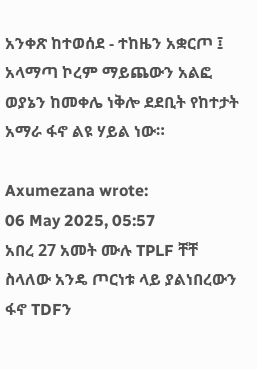አንቀጽ ከተወሰደ - ተከዜን አቋርጦ ፤ አላማጣ ኮረም ማይጨውን አልፎ ወያኔን ከመቀሌ ነቅሎ ደደቢት የከተታት አማራ ፋኖ ልዩ ሃይል ነው።

Axumezana wrote:
06 May 2025, 05:57
አበረ 27 አመት ሙሉ TPLF ቸቸ ስላለው አንዴ ጦርነቱ ላይ ያልነበረውን ፋኖ TDFን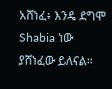አሸነፈ፥ እንዴ ደግሞ Shabia ነው ያሸነፈው ይለናል።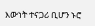እውነት ተናጋሪ ቢሆን ኑሮ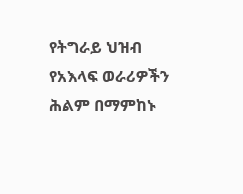የትግራይ ህዝብ የአእላፍ ወራሪዎችን ሕልም በማምከኑ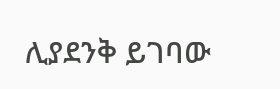ሊያደንቅ ይገባው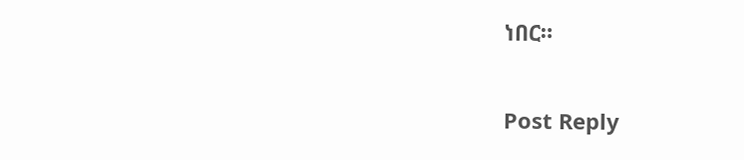ነበር።

Post Reply